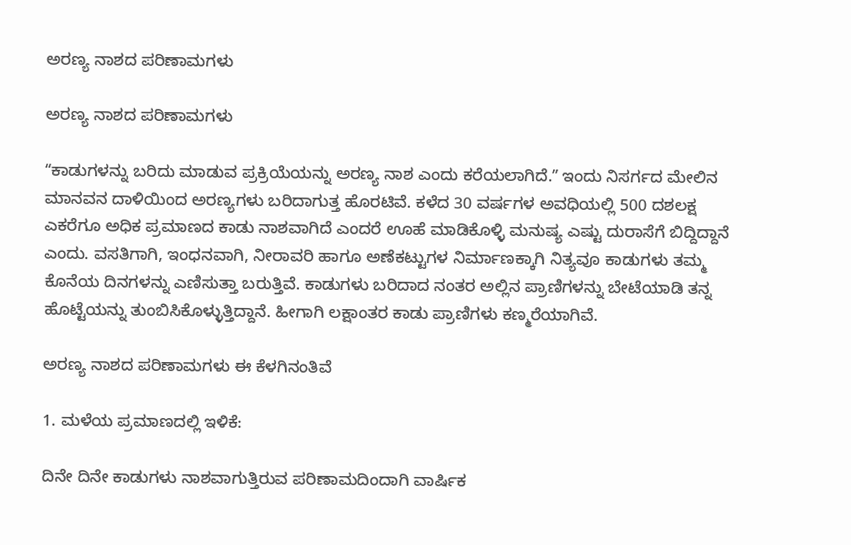ಅರಣ್ಯ ನಾಶದ ಪರಿಣಾಮಗಳು

ಅರಣ್ಯ ನಾಶದ ಪರಿಣಾಮಗಳು

ʻʻಕಾಡುಗಳನ್ನು ಬರಿದು ಮಾಡುವ ಪ್ರಕ್ರಿಯೆಯನ್ನು ಅರಣ್ಯ ನಾಶ ಎಂದು ಕರೆಯಲಾಗಿದೆ.ʼʼ ಇಂದು ನಿಸರ್ಗದ ಮೇಲಿನ ಮಾನವನ ದಾಳಿಯಿಂದ ಅರಣ್ಯಗಳು ಬರಿದಾಗುತ್ತ ಹೊರಟಿವೆ. ಕಳೆದ 30 ವರ್ಷಗಳ ಅವಧಿಯಲ್ಲಿ 500 ದಶಲಕ್ಷ ಎಕರೆಗೂ ಅಧಿಕ ಪ್ರಮಾಣದ ಕಾಡು ನಾಶವಾಗಿದೆ ಎಂದರೆ ಊಹೆ ಮಾಡಿಕೊಳ್ಳಿ ಮನುಷ್ಯ ಎಷ್ಟು ದುರಾಸೆಗೆ ಬಿದ್ದಿದ್ದಾನೆ ಎಂದು. ವಸತಿಗಾಗಿ, ಇಂಧನವಾಗಿ, ನೀರಾವರಿ ಹಾಗೂ ಅಣೆಕಟ್ಟುಗಳ ನಿರ್ಮಾಣಕ್ಕಾಗಿ ನಿತ್ಯವೂ ಕಾಡುಗಳು ತಮ್ಮ ಕೊನೆಯ ದಿನಗಳನ್ನು ಎಣಿಸುತ್ತಾ ಬರುತ್ತಿವೆ. ಕಾಡುಗಳು ಬರಿದಾದ ನಂತರ ಅಲ್ಲಿನ ಪ್ರಾಣಿಗಳನ್ನು ಬೇಟೆಯಾಡಿ ತನ್ನ ಹೊಟ್ಟೆಯನ್ನು ತುಂಬಿಸಿಕೊಳ್ಳುತ್ತಿದ್ದಾನೆ. ಹೀಗಾಗಿ ಲಕ್ಷಾಂತರ ಕಾಡು ಪ್ರಾಣಿಗಳು ಕಣ್ಮರೆಯಾಗಿವೆ.

ಅರಣ್ಯ ನಾಶದ ಪರಿಣಾಮಗಳು ಈ ಕೆಳಗಿನಂತಿವೆ

1. ಮಳೆಯ ಪ್ರಮಾಣದಲ್ಲಿ ಇಳಿಕೆ:

ದಿನೇ ದಿನೇ ಕಾಡುಗಳು ನಾಶವಾಗುತ್ತಿರುವ ಪರಿಣಾಮದಿಂದಾಗಿ ವಾರ್ಷಿಕ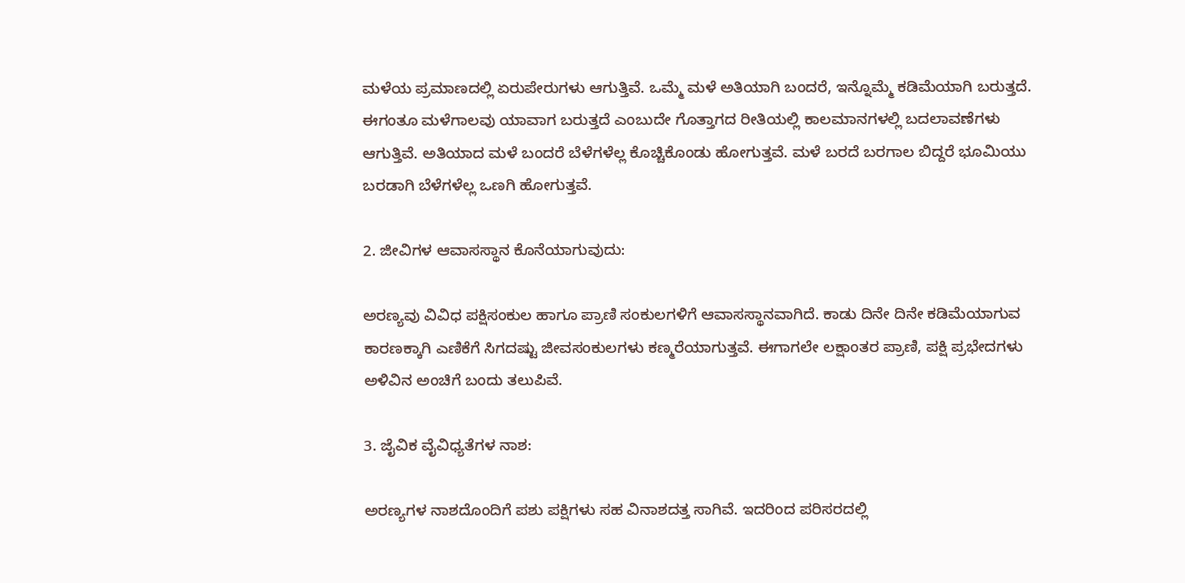ಮಳೆಯ ಪ್ರಮಾಣದಲ್ಲಿ ಏರುಪೇರುಗಳು ಆಗುತ್ತಿವೆ. ಒಮ್ಮೆ ಮಳೆ ಅತಿಯಾಗಿ ಬಂದರೆ, ಇನ್ನೊಮ್ಮೆ ಕಡಿಮೆಯಾಗಿ ಬರುತ್ತದೆ. ಈಗಂತೂ ಮಳೆಗಾಲವು ಯಾವಾಗ ಬರುತ್ತದೆ ಎಂಬುದೇ ಗೊತ್ತಾಗದ ರೀತಿಯಲ್ಲಿ ಕಾಲಮಾನಗಳಲ್ಲಿ ಬದಲಾವಣೆಗಳು ಆಗುತ್ತಿವೆ. ಅತಿಯಾದ ಮಳೆ ಬಂದರೆ ಬೆಳೆಗಳೆಲ್ಲ ಕೊಚ್ಚಿಕೊಂಡು ಹೋಗುತ್ತವೆ. ಮಳೆ ಬರದೆ ಬರಗಾಲ ಬಿದ್ದರೆ ಭೂಮಿಯು ಬರಡಾಗಿ ಬೆಳೆಗಳೆಲ್ಲ ಒಣಗಿ ಹೋಗುತ್ತವೆ.

2. ಜೀವಿಗಳ ಆವಾಸಸ್ಥಾನ ಕೊನೆಯಾಗುವುದು:

ಅರಣ್ಯವು ವಿವಿಧ ಪಕ್ಷಿಸಂಕುಲ ಹಾಗೂ ಪ್ರಾಣಿ ಸಂಕುಲಗಳಿಗೆ ಆವಾಸಸ್ಥಾನವಾಗಿದೆ. ಕಾಡು ದಿನೇ ದಿನೇ ಕಡಿಮೆಯಾಗುವ ಕಾರಣಕ್ಕಾಗಿ ಎಣಿಕೆಗೆ ಸಿಗದಷ್ಟು ಜೀವಸಂಕುಲಗಳು ಕಣ್ಮರೆಯಾಗುತ್ತವೆ. ಈಗಾಗಲೇ ಲಕ್ಷಾಂತರ ಪ್ರಾಣಿ, ಪಕ್ಷಿ ಪ್ರಭೇದಗಳು ಅಳಿವಿನ ಅಂಚಿಗೆ ಬಂದು ತಲುಪಿವೆ.

3. ಜೈವಿಕ ವೈವಿಧ್ಯತೆಗಳ ನಾಶ:

ಅರಣ್ಯಗಳ ನಾಶದೊಂದಿಗೆ ಪಶು ಪಕ್ಷಿಗಳು ಸಹ ವಿನಾಶದತ್ತ ಸಾಗಿವೆ. ಇದರಿಂದ ಪರಿಸರದಲ್ಲಿ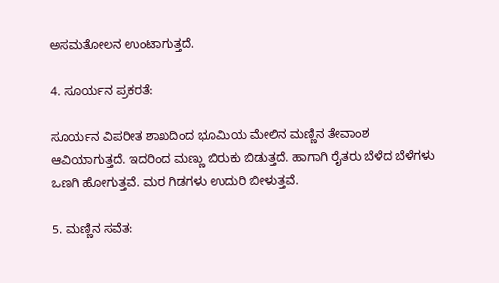ಅಸಮತೋಲನ ಉಂಟಾಗುತ್ತದೆ.

4. ಸೂರ್ಯನ ಪ್ರಕರತೆ:

ಸೂರ್ಯನ ವಿಪರೀತ ಶಾಖದಿಂದ ಭೂಮಿಯ ಮೇಲಿನ ಮಣ್ಣಿನ ತೇವಾಂಶ ಆವಿಯಾಗುತ್ತದೆ. ಇದರಿಂದ ಮಣ್ಣು ಬಿರುಕು ಬಿಡುತ್ತದೆ. ಹಾಗಾಗಿ ರೈತರು ಬೆಳೆದ ಬೆಳೆಗಳು ಒಣಗಿ ಹೋಗುತ್ತವೆ. ಮರ ಗಿಡಗಳು ಉದುರಿ ಬೀಳುತ್ತವೆ.

5. ಮಣ್ಣಿನ ಸವೆತ: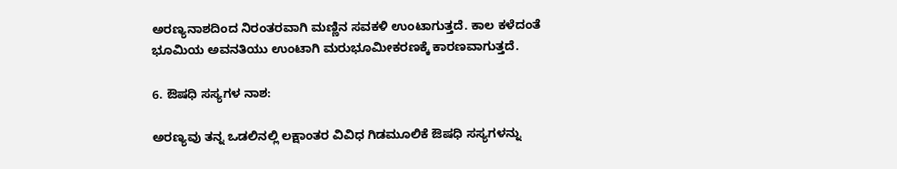ಅರಣ್ಯನಾಶದಿಂದ ನಿರಂತರವಾಗಿ ಮಣ್ಣಿನ ಸವಕಳಿ ಉಂಟಾಗುತ್ತದೆ. ಕಾಲ ಕಳೆದಂತೆ ಭೂಮಿಯ ಅವನತಿಯು ಉಂಟಾಗಿ ಮರುಭೂಮೀಕರಣಕ್ಕೆ ಕಾರಣವಾಗುತ್ತದೆ.

6. ಔಷಧಿ ಸಸ್ಯಗಳ ನಾಶ:

ಅರಣ್ಯವು ತನ್ನ ಒಡಲಿನಲ್ಲಿ ಲಕ್ಷಾಂತರ ವಿವಿಧ ಗಿಡಮೂಲಿಕೆ ಔಷಧಿ ಸಸ್ಯಗಳನ್ನು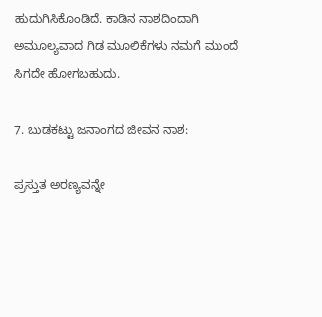ಹುದುಗಿಸಿಕೊಂಡಿದೆ. ಕಾಡಿನ ನಾಶದಿಂದಾಗಿ ಅಮೂಲ್ಯವಾದ ಗಿಡ ಮೂಲಿಕೆಗಳು ನಮಗೆ ಮುಂದೆ ಸಿಗದೇ ಹೋಗಬಹುದು.

7. ಬುಡಕಟ್ಟು ಜನಾಂಗದ ಜೀವನ ನಾಶ:

ಪ್ರಸ್ತುತ ಅರಣ್ಯವನ್ನೇ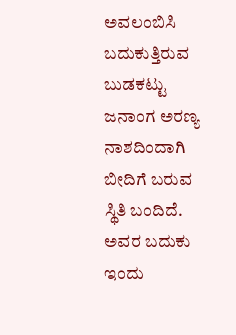ಅವಲಂಬಿಸಿ ಬದುಕುತ್ತಿರುವ ಬುಡಕಟ್ಟು ಜನಾಂಗ ಅರಣ್ಯ ನಾಶದಿಂದಾಗಿ ಬೀದಿಗೆ ಬರುವ ಸ್ಥಿತಿ ಬಂದಿದೆ. ಅವರ ಬದುಕು ಇಂದು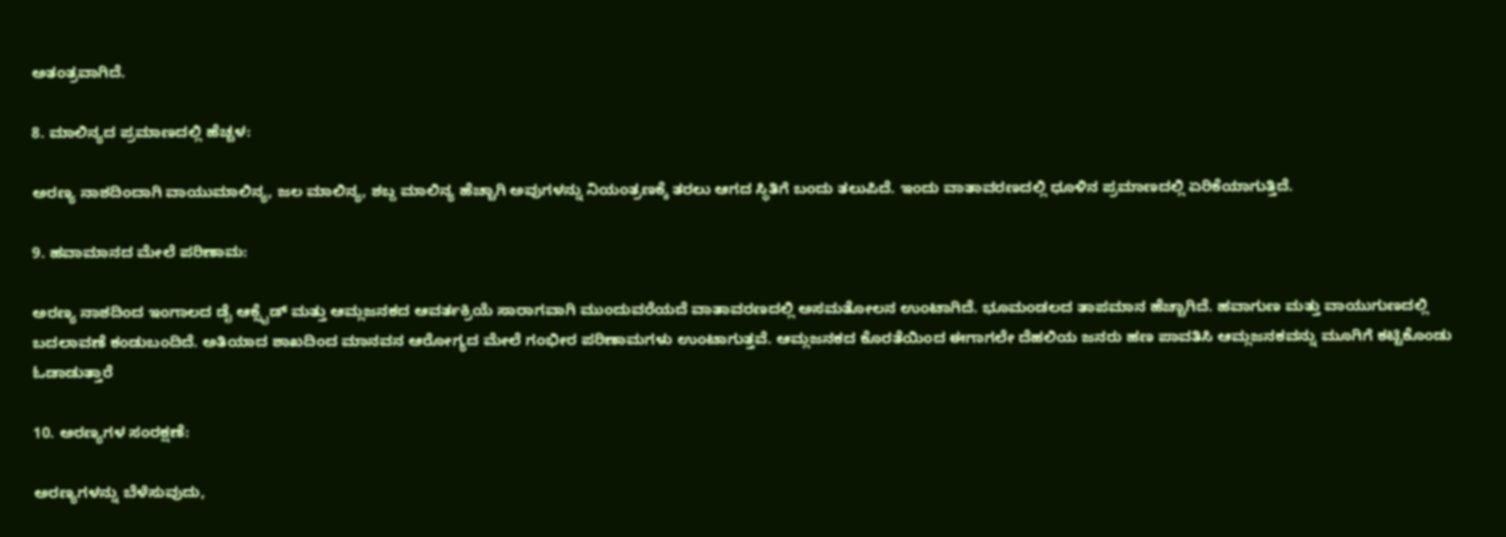ಅತಂತ್ರವಾಗಿದೆ.

8. ಮಾಲಿನ್ಯದ ಪ್ರಮಾಣದಲ್ಲಿ ಹೆಚ್ಚಳ:

ಅರಣ್ಯ ನಾಶದಿಂದಾಗಿ ವಾಯುಮಾಲಿನ್ಯ, ಜಲ ಮಾಲಿನ್ಯ, ಶಬ್ದ ಮಾಲಿನ್ಯ ಹೆಚ್ಚಾಗಿ ಅವುಗಳನ್ನು ನಿಯಂತ್ರಣಕ್ಕೆ ತರಲು ಆಗದ ಸ್ಥಿತಿಗೆ ಬಂದು ತಲುಪಿದೆ. ಇಂದು ವಾತಾವರಣದಲ್ಲಿ ಧೂಳಿನ ಪ್ರಮಾಣದಲ್ಲಿ ಏರಿಕೆಯಾಗುತ್ತಿದೆ.

9. ಹವಾಮಾನದ ಮೇಲೆ ಪರಿಣಾಮ:

ಅರಣ್ಯ ನಾಶದಿಂದ ಇಂಗಾಲದ ಡೈ ಆಕ್ಸೈಡ್ ಮತ್ತು ಆಮ್ಲಜನಕದ ಆವರ್ತಕ್ರಿಯೆ ಸಾರಾಗವಾಗಿ ಮುಂದುವರೆಯದೆ ವಾತಾವರಣದಲ್ಲಿ ಅಸಮತೋಲನ ಉಂಟಾಗಿದೆ. ಭೂಮಂಡಲದ ತಾಪಮಾನ ಹೆಚ್ಚಾಗಿದೆ. ಹವಾಗುಣ ಮತ್ತು ವಾಯುಗುಣದಲ್ಲಿ  ಬದಲಾವಣೆ ಕಂಡುಬಂದಿದೆ. ಅತಿಯಾದ ಶಾಖದಿಂದ ಮಾನವನ ಆರೋಗ್ಯದ ಮೇಲೆ ಗಂಭೀರ ಪರಿಣಾಮಗಳು ಉಂಟಾಗುತ್ತವೆ. ಆಮ್ಲಜನಕದ ಕೊರತೆಯಿಂದ ಈಗಾಗಲೇ ದೆಹಲಿಯ ಜನರು ಹಣ ಪಾವತಿಸಿ ಆಮ್ಲಜನಕವನ್ನು ಮೂಗಿಗೆ ಕಟ್ಟಿಕೊಂಡು ಓಡಾಡುತ್ತಾರೆ

10. ಅರಣ್ಯಗಳ ಸಂರಕ್ಷಣೆ:

ಅರಣ್ಯಗಳನ್ನು ಬೆಳೆಸುವುದು,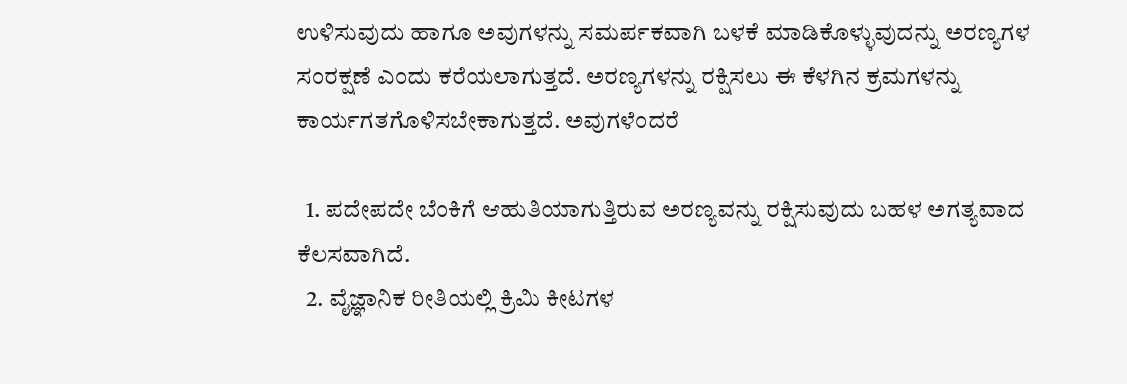ಉಳಿಸುವುದು ಹಾಗೂ ಅವುಗಳನ್ನು ಸಮರ್ಪಕವಾಗಿ ಬಳಕೆ ಮಾಡಿಕೊಳ್ಳುವುದನ್ನು ಅರಣ್ಯಗಳ ಸಂರಕ್ಷಣೆ ಎಂದು ಕರೆಯಲಾಗುತ್ತದೆ. ಅರಣ್ಯಗಳನ್ನು ರಕ್ಷಿಸಲು ಈ ಕೆಳಗಿನ ಕ್ರಮಗಳನ್ನು ಕಾರ್ಯಗತಗೊಳಿಸಬೇಕಾಗುತ್ತದೆ. ಅವುಗಳೆಂದರೆ

  1. ಪದೇಪದೇ ಬೆಂಕಿಗೆ ಆಹುತಿಯಾಗುತ್ತಿರುವ ಅರಣ್ಯವನ್ನು ರಕ್ಷಿಸುವುದು ಬಹಳ ಅಗತ್ಯವಾದ ಕೆಲಸವಾಗಿದೆ.
  2. ವೈಜ್ಞಾನಿಕ ರೀತಿಯಲ್ಲಿ ಕ್ರಿಮಿ ಕೀಟಗಳ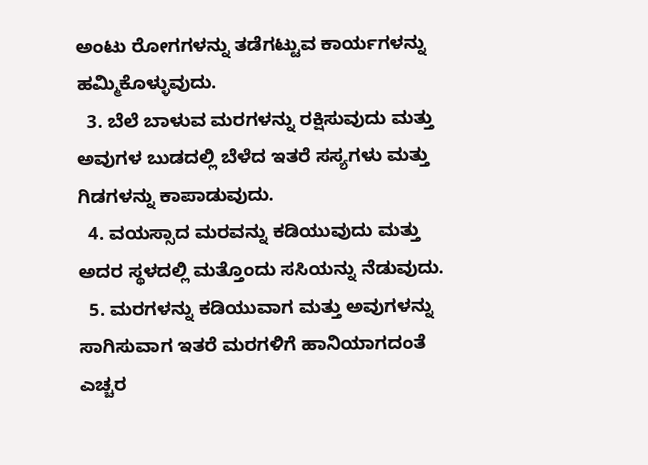ಅಂಟು ರೋಗಗಳನ್ನು ತಡೆಗಟ್ಟುವ ಕಾರ್ಯಗಳನ್ನು ಹಮ್ಮಿಕೊಳ್ಳುವುದು.
  3. ಬೆಲೆ ಬಾಳುವ ಮರಗಳನ್ನು ರಕ್ಷಿಸುವುದು ಮತ್ತು ಅವುಗಳ ಬುಡದಲ್ಲಿ ಬೆಳೆದ ಇತರೆ ಸಸ್ಯಗಳು ಮತ್ತು ಗಿಡಗಳನ್ನು ಕಾಪಾಡುವುದು.
  4. ವಯಸ್ಸಾದ ಮರವನ್ನು ಕಡಿಯುವುದು ಮತ್ತು ಅದರ ಸ್ಥಳದಲ್ಲಿ ಮತ್ತೊಂದು ಸಸಿಯನ್ನು ನೆಡುವುದು.
  5. ಮರಗಳನ್ನು ಕಡಿಯುವಾಗ ಮತ್ತು ಅವುಗಳನ್ನು ಸಾಗಿಸುವಾಗ ಇತರೆ ಮರಗಳಿಗೆ ಹಾನಿಯಾಗದಂತೆ ಎಚ್ಚರ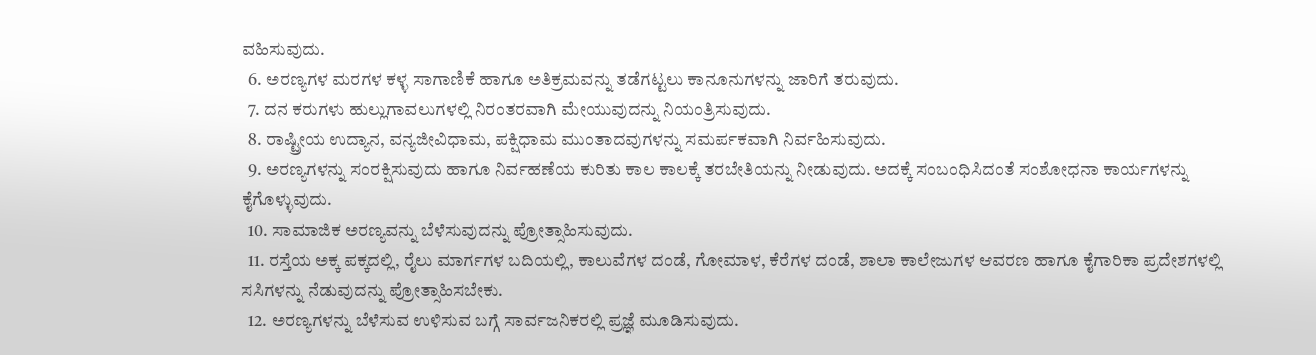ವಹಿಸುವುದು.
  6. ಅರಣ್ಯಗಳ ಮರಗಳ ಕಳ್ಳ ಸಾಗಾಣಿಕೆ ಹಾಗೂ ಅತಿಕ್ರಮವನ್ನು ತಡೆಗಟ್ಟಲು ಕಾನೂನುಗಳನ್ನು ಜಾರಿಗೆ ತರುವುದು.
  7. ದನ ಕರುಗಳು ಹುಲ್ಲುಗಾವಲುಗಳಲ್ಲಿ ನಿರಂತರವಾಗಿ ಮೇಯುವುದನ್ನು ನಿಯಂತ್ರಿಸುವುದು.
  8. ರಾಷ್ಟ್ರೀಯ ಉದ್ಯಾನ, ವನ್ಯಜೀವಿಧಾಮ, ಪಕ್ಷಿಧಾಮ ಮುಂತಾದವುಗಳನ್ನು ಸಮರ್ಪಕವಾಗಿ ನಿರ್ವಹಿಸುವುದು.
  9. ಅರಣ್ಯಗಳನ್ನು ಸಂರಕ್ಷಿಸುವುದು ಹಾಗೂ ನಿರ್ವಹಣೆಯ ಕುರಿತು ಕಾಲ ಕಾಲಕ್ಕೆ ತರಬೇತಿಯನ್ನು ನೀಡುವುದು. ಅದಕ್ಕೆ ಸಂಬಂಧಿಸಿದಂತೆ ಸಂಶೋಧನಾ ಕಾರ್ಯಗಳನ್ನು ಕೈಗೊಳ್ಳುವುದು.
  10. ಸಾಮಾಜಿಕ ಅರಣ್ಯವನ್ನು ಬೆಳೆಸುವುದನ್ನು ಪ್ರೋತ್ಸಾಹಿಸುವುದು.
  11. ರಸ್ತೆಯ ಅಕ್ಕ ಪಕ್ಕದಲ್ಲಿ, ರೈಲು ಮಾರ್ಗಗಳ ಬದಿಯಲ್ಲಿ, ಕಾಲುವೆಗಳ ದಂಡೆ, ಗೋಮಾಳ, ಕೆರೆಗಳ ದಂಡೆ, ಶಾಲಾ ಕಾಲೇಜುಗಳ ಆವರಣ ಹಾಗೂ ಕೈಗಾರಿಕಾ ಪ್ರದೇಶಗಳಲ್ಲಿ ಸಸಿಗಳನ್ನು ನೆಡುವುದನ್ನು ಪ್ರೋತ್ಸಾಹಿಸಬೇಕು.
  12. ಅರಣ್ಯಗಳನ್ನು ಬೆಳೆಸುವ ಉಳಿಸುವ ಬಗ್ಗೆ ಸಾರ್ವಜನಿಕರಲ್ಲಿ ಪ್ರಜ್ಞೆ ಮೂಡಿಸುವುದು.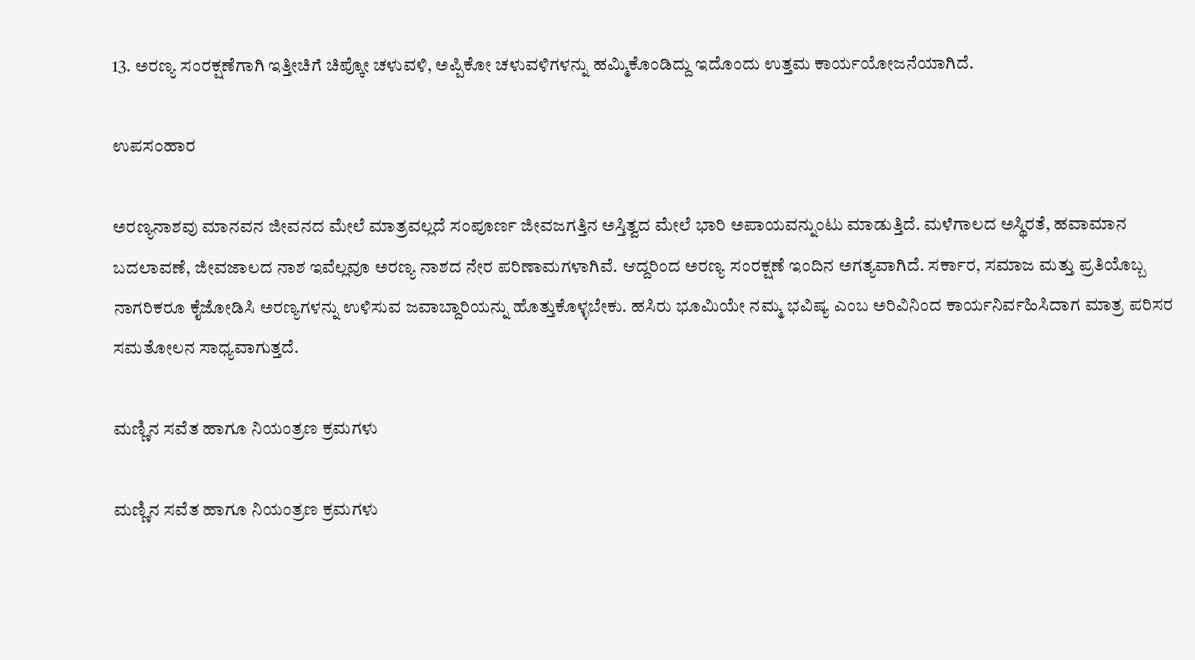13. ಅರಣ್ಯ ಸಂರಕ್ಷಣೆಗಾಗಿ ಇತ್ತೀಚಿಗೆ ಚಿಪ್ಕೋ ಚಳುವಳಿ, ಅಪ್ಪಿಕೋ ಚಳುವಳಿಗಳನ್ನು ಹಮ್ಮಿಕೊಂಡಿದ್ದು ಇದೊಂದು ಉತ್ತಮ ಕಾರ್ಯಯೋಜನೆಯಾಗಿದೆ.

ಉಪಸಂಹಾರ

ಅರಣ್ಯನಾಶವು ಮಾನವನ ಜೀವನದ ಮೇಲೆ ಮಾತ್ರವಲ್ಲದೆ ಸಂಪೂರ್ಣ ಜೀವಜಗತ್ತಿನ ಅಸ್ತಿತ್ವದ ಮೇಲೆ ಭಾರಿ ಅಪಾಯವನ್ನುಂಟು ಮಾಡುತ್ತಿದೆ. ಮಳೆಗಾಲದ ಅಸ್ಥಿರತೆ, ಹವಾಮಾನ ಬದಲಾವಣೆ, ಜೀವಜಾಲದ ನಾಶ ಇವೆಲ್ಲವೂ ಅರಣ್ಯ ನಾಶದ ನೇರ ಪರಿಣಾಮಗಳಾಗಿವೆ. ಆದ್ದರಿಂದ ಅರಣ್ಯ ಸಂರಕ್ಷಣೆ ಇಂದಿನ ಅಗತ್ಯವಾಗಿದೆ. ಸರ್ಕಾರ, ಸಮಾಜ ಮತ್ತು ಪ್ರತಿಯೊಬ್ಬ ನಾಗರಿಕರೂ ಕೈಜೋಡಿಸಿ ಅರಣ್ಯಗಳನ್ನು ಉಳಿಸುವ ಜವಾಬ್ದಾರಿಯನ್ನು ಹೊತ್ತುಕೊಳ್ಳಬೇಕು. ಹಸಿರು ಭೂಮಿಯೇ ನಮ್ಮ ಭವಿಷ್ಯ ಎಂಬ ಅರಿವಿನಿಂದ ಕಾರ್ಯನಿರ್ವಹಿಸಿದಾಗ ಮಾತ್ರ ಪರಿಸರ ಸಮತೋಲನ ಸಾಧ್ಯವಾಗುತ್ತದೆ.

ಮಣ್ಣಿನ ಸವೆತ ಹಾಗೂ ನಿಯಂತ್ರಣ ಕ್ರಮಗಳು

ಮಣ್ಣಿನ ಸವೆತ ಹಾಗೂ ನಿಯಂತ್ರಣ ಕ್ರಮಗಳು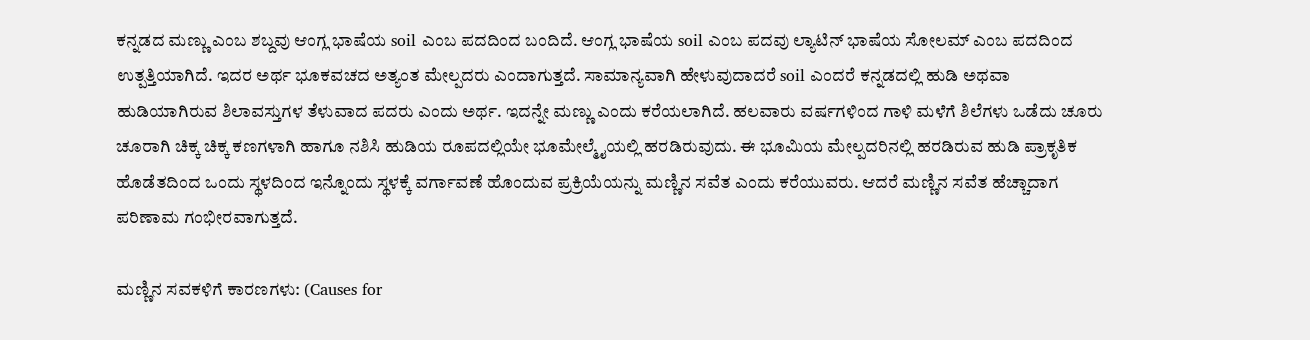ಕನ್ನಡದ ಮಣ್ಣು ಎಂಬ ಶಬ್ದವು ಆಂಗ್ಲ ಭಾಷೆಯ soil ಎಂಬ ಪದದಿಂದ ಬಂದಿದೆ. ಆಂಗ್ಲ ಭಾಷೆಯ soil ಎಂಬ ಪದವು ಲ್ಯಾಟಿನ್ ಭಾಷೆಯ ಸೋಲಮ್ ಎಂಬ ಪದದಿಂದ ಉತ್ಪತ್ತಿಯಾಗಿದೆ. ಇದರ ಅರ್ಥ ಭೂಕವಚದ ಅತ್ಯಂತ ಮೇಲ್ಪದರು ಎಂದಾಗುತ್ತದೆ. ಸಾಮಾನ್ಯವಾಗಿ ಹೇಳುವುದಾದರೆ soil ಎಂದರೆ ಕನ್ನಡದಲ್ಲಿ ಹುಡಿ ಅಥವಾ ಹುಡಿಯಾಗಿರುವ ಶಿಲಾವಸ್ತುಗಳ ತೆಳುವಾದ ಪದರು ಎಂದು ಅರ್ಥ. ಇದನ್ನೇ ಮಣ್ಣು ಎಂದು ಕರೆಯಲಾಗಿದೆ. ಹಲವಾರು ವರ್ಷಗಳಿಂದ ಗಾಳಿ ಮಳೆಗೆ ಶಿಲೆಗಳು ಒಡೆದು ಚೂರು ಚೂರಾಗಿ ಚಿಕ್ಕ ಚಿಕ್ಕ ಕಣಗಳಾಗಿ ಹಾಗೂ ನಶಿಸಿ ಹುಡಿಯ ರೂಪದಲ್ಲಿಯೇ ಭೂಮೇಲ್ಮೈಯಲ್ಲಿ ಹರಡಿರುವುದು. ಈ ಭೂಮಿಯ ಮೇಲ್ಪದರಿನಲ್ಲಿ ಹರಡಿರುವ ಹುಡಿ ಪ್ರಾಕೃತಿಕ ಹೊಡೆತದಿಂದ ಒಂದು ಸ್ಥಳದಿಂದ ಇನ್ನೊಂದು ಸ್ಥಳಕ್ಕೆ ವರ್ಗಾವಣೆ ಹೊಂದುವ ಪ್ರಕ್ರಿಯೆಯನ್ನು ಮಣ್ಣಿನ ಸವೆತ ಎಂದು ಕರೆಯುವರು. ಆದರೆ ಮಣ್ಣಿನ ಸವೆತ ಹೆಚ್ಚಾದಾಗ ಪರಿಣಾಮ ಗಂಭೀರವಾಗುತ್ತದೆ.

ಮಣ್ಣಿನ ಸವಕಳಿಗೆ ಕಾರಣಗಳು: (Causes for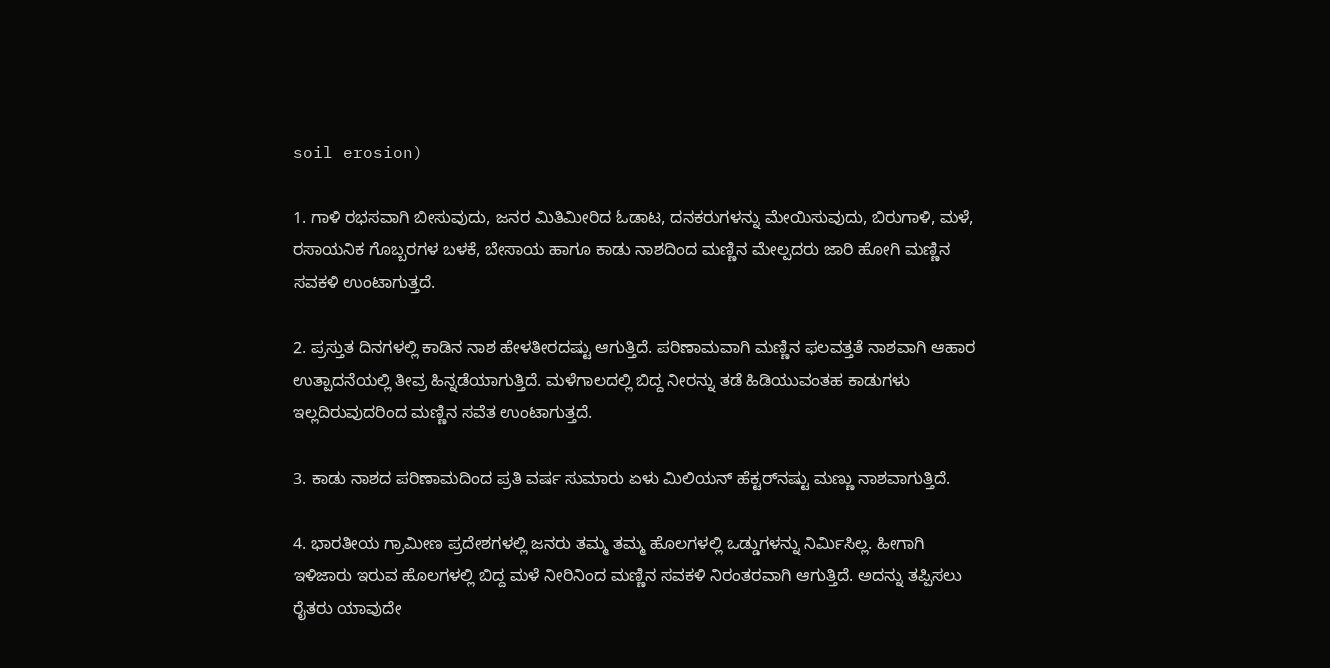soil erosion)

1. ಗಾಳಿ ರಭಸವಾಗಿ ಬೀಸುವುದು, ಜನರ ಮಿತಿಮೀರಿದ ಓಡಾಟ, ದನಕರುಗಳನ್ನು ಮೇಯಿಸುವುದು, ಬಿರುಗಾಳಿ, ಮಳೆ, ರಸಾಯನಿಕ ಗೊಬ್ಬರಗಳ ಬಳಕೆ, ಬೇಸಾಯ ಹಾಗೂ ಕಾಡು ನಾಶದಿಂದ ಮಣ್ಣಿನ ಮೇಲ್ಪದರು ಜಾರಿ ಹೋಗಿ ಮಣ್ಣಿನ ಸವಕಳಿ ಉಂಟಾಗುತ್ತದೆ.

2. ಪ್ರಸ್ತುತ ದಿನಗಳಲ್ಲಿ ಕಾಡಿನ ನಾಶ ಹೇಳತೀರದಷ್ಟು ಆಗುತ್ತಿದೆ. ಪರಿಣಾಮವಾಗಿ ಮಣ್ಣಿನ ಫಲವತ್ತತೆ ನಾಶವಾಗಿ ಆಹಾರ ಉತ್ಪಾದನೆಯಲ್ಲಿ ತೀವ್ರ ಹಿನ್ನಡೆಯಾಗುತ್ತಿದೆ. ಮಳೆಗಾಲದಲ್ಲಿ ಬಿದ್ದ ನೀರನ್ನು ತಡೆ ಹಿಡಿಯುವಂತಹ ಕಾಡುಗಳು ಇಲ್ಲದಿರುವುದರಿಂದ ಮಣ್ಣಿನ ಸವೆತ ಉಂಟಾಗುತ್ತದೆ.

3. ಕಾಡು ನಾಶದ ಪರಿಣಾಮದಿಂದ ಪ್ರತಿ ವರ್ಷ ಸುಮಾರು ಏಳು ಮಿಲಿಯನ್ ಹೆಕ್ಟರ್‌ನಷ್ಟು ಮಣ್ಣು ನಾಶವಾಗುತ್ತಿದೆ.

4. ಭಾರತೀಯ ಗ್ರಾಮೀಣ ಪ್ರದೇಶಗಳಲ್ಲಿ ಜನರು ತಮ್ಮ ತಮ್ಮ ಹೊಲಗಳಲ್ಲಿ ಒಡ್ಡುಗಳನ್ನು ನಿರ್ಮಿಸಿಲ್ಲ. ಹೀಗಾಗಿ ಇಳಿಜಾರು ಇರುವ ಹೊಲಗಳಲ್ಲಿ ಬಿದ್ದ ಮಳೆ ನೀರಿನಿಂದ ಮಣ್ಣಿನ ಸವಕಳಿ ನಿರಂತರವಾಗಿ ಆಗುತ್ತಿದೆ. ಅದನ್ನು ತಪ್ಪಿಸಲು ರೈತರು ಯಾವುದೇ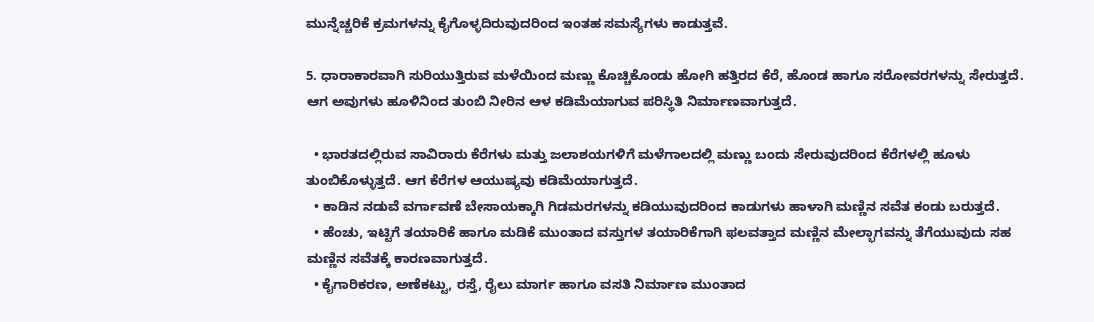ಮುನ್ನೆಚ್ಚರಿಕೆ ಕ್ರಮಗಳನ್ನು ಕೈಗೊಳ್ಳದಿರುವುದರಿಂದ ಇಂತಹ ಸಮಸ್ಯೆಗಳು ಕಾಡುತ್ತವೆ.

5. ಧಾರಾಕಾರವಾಗಿ ಸುರಿಯುತ್ತಿರುವ ಮಳೆಯಿಂದ ಮಣ್ಣು ಕೊಚ್ಚಿಕೊಂಡು ಹೋಗಿ ಹತ್ತಿರದ ಕೆರೆ, ಹೊಂಡ ಹಾಗೂ ಸರೋವರಗಳನ್ನು ಸೇರುತ್ತದೆ. ಆಗ ಅವುಗಳು ಹೂಳಿನಿಂದ ತುಂಬಿ ನೀರಿನ ಆಳ ಕಡಿಮೆಯಾಗುವ ಪರಿಸ್ಥಿತಿ ನಿರ್ಮಾಣವಾಗುತ್ತದೆ.

  • ಭಾರತದಲ್ಲಿರುವ ಸಾವಿರಾರು ಕೆರೆಗಳು ಮತ್ತು ಜಲಾಶಯಗಳಿಗೆ ಮಳೆಗಾಲದಲ್ಲಿ ಮಣ್ಣು ಬಂದು ಸೇರುವುದರಿಂದ ಕೆರೆಗಳಲ್ಲಿ ಹೂಳು ತುಂಬಿಕೊಳ್ಳುತ್ತದೆ. ಆಗ ಕೆರೆಗಳ ಆಯುಷ್ಯವು ಕಡಿಮೆಯಾಗುತ್ತದೆ.
  • ಕಾಡಿನ ನಡುವೆ ವರ್ಗಾವಣೆ ಬೇಸಾಯಕ್ಕಾಗಿ ಗಿಡಮರಗಳನ್ನು ಕಡಿಯುವುದರಿಂದ ಕಾಡುಗಳು ಹಾಳಾಗಿ ಮಣ್ಣಿನ ಸವೆತ ಕಂಡು ಬರುತ್ತದೆ.
  • ಹೆಂಚು, ಇಟ್ಟಿಗೆ ತಯಾರಿಕೆ ಹಾಗೂ ಮಡಿಕೆ ಮುಂತಾದ ವಸ್ತುಗಳ ತಯಾರಿಕೆಗಾಗಿ ಫಲವತ್ತಾದ ಮಣ್ಣಿನ ಮೇಲ್ಭಾಗವನ್ನು ತೆಗೆಯುವುದು ಸಹ ಮಣ್ಣಿನ ಸವೆತಕ್ಕೆ ಕಾರಣವಾಗುತ್ತದೆ.
  • ಕೈಗಾರಿಕರಣ, ಅಣೆಕಟ್ಟು, ರಸ್ತೆ, ರೈಲು ಮಾರ್ಗ ಹಾಗೂ ವಸತಿ ನಿರ್ಮಾಣ ಮುಂತಾದ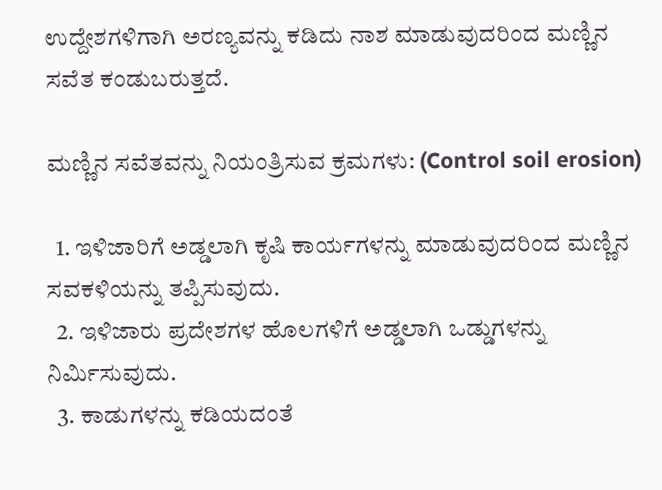ಉದ್ದೇಶಗಳಿಗಾಗಿ ಅರಣ್ಯವನ್ನು ಕಡಿದು ನಾಶ ಮಾಡುವುದರಿಂದ ಮಣ್ಣಿನ ಸವೆತ ಕಂಡುಬರುತ್ತದೆ.

ಮಣ್ಣಿನ ಸವೆತವನ್ನು ನಿಯಂತ್ರಿಸುವ ಕ್ರಮಗಳು: (Control soil erosion)

  1. ಇಳಿಜಾರಿಗೆ ಅಡ್ಡಲಾಗಿ ಕೃಷಿ ಕಾರ್ಯಗಳನ್ನು ಮಾಡುವುದರಿಂದ ಮಣ್ಣಿನ ಸವಕಳಿಯನ್ನು ತಪ್ಪಿಸುವುದು.
  2. ಇಳಿಜಾರು ಪ್ರದೇಶಗಳ ಹೊಲಗಳಿಗೆ ಅಡ್ಡಲಾಗಿ ಒಡ್ಡುಗಳನ್ನು ನಿರ್ಮಿಸುವುದು.
  3. ಕಾಡುಗಳನ್ನು ಕಡಿಯದಂತೆ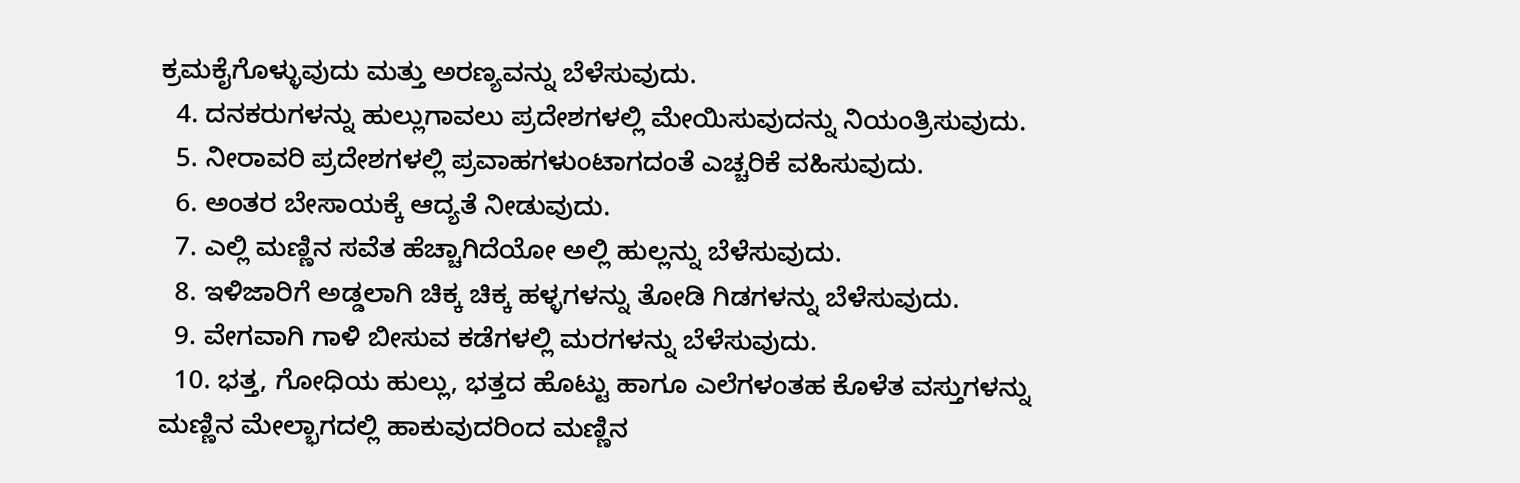ಕ್ರಮಕೈಗೊಳ್ಳುವುದು ಮತ್ತು ಅರಣ್ಯವನ್ನು ಬೆಳೆಸುವುದು.
  4. ದನಕರುಗಳನ್ನು ಹುಲ್ಲುಗಾವಲು ಪ್ರದೇಶಗಳಲ್ಲಿ ಮೇಯಿಸುವುದನ್ನು ನಿಯಂತ್ರಿಸುವುದು.
  5. ನೀರಾವರಿ ಪ್ರದೇಶಗಳಲ್ಲಿ ಪ್ರವಾಹಗಳುಂಟಾಗದಂತೆ ಎಚ್ಚರಿಕೆ ವಹಿಸುವುದು.
  6. ಅಂತರ ಬೇಸಾಯಕ್ಕೆ ಆದ್ಯತೆ ನೀಡುವುದು.
  7. ಎಲ್ಲಿ ಮಣ್ಣಿನ ಸವೆತ ಹೆಚ್ಚಾಗಿದೆಯೋ ಅಲ್ಲಿ ಹುಲ್ಲನ್ನು ಬೆಳೆಸುವುದು.
  8. ಇಳಿಜಾರಿಗೆ ಅಡ್ಡಲಾಗಿ ಚಿಕ್ಕ ಚಿಕ್ಕ ಹಳ್ಳಗಳನ್ನು ತೋಡಿ ಗಿಡಗಳನ್ನು ಬೆಳೆಸುವುದು.
  9. ವೇಗವಾಗಿ ಗಾಳಿ ಬೀಸುವ ಕಡೆಗಳಲ್ಲಿ ಮರಗಳನ್ನು ಬೆಳೆಸುವುದು.
  10. ಭತ್ತ, ಗೋಧಿಯ ಹುಲ್ಲು, ಭತ್ತದ ಹೊಟ್ಟು ಹಾಗೂ ಎಲೆಗಳಂತಹ ಕೊಳೆತ ವಸ್ತುಗಳನ್ನು ಮಣ್ಣಿನ ಮೇಲ್ಭಾಗದಲ್ಲಿ ಹಾಕುವುದರಿಂದ ಮಣ್ಣಿನ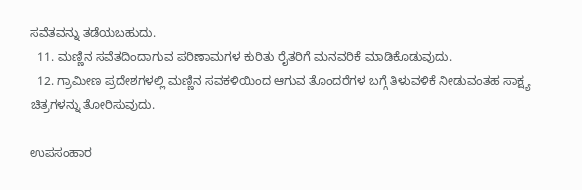ಸವೆತವನ್ನು ತಡೆಯಬಹುದು.
  11. ಮಣ್ಣಿನ ಸವೆತದಿಂದಾಗುವ ಪರಿಣಾಮಗಳ ಕುರಿತು ರೈತರಿಗೆ ಮನವರಿಕೆ ಮಾಡಿಕೊಡುವುದು.
  12. ಗ್ರಾಮೀಣ ಪ್ರದೇಶಗಳಲ್ಲಿ ಮಣ್ಣಿನ ಸವಕಳಿಯಿಂದ ಆಗುವ ತೊಂದರೆಗಳ ಬಗ್ಗೆ ತಿಳುವಳಿಕೆ ನೀಡುವಂತಹ ಸಾಕ್ಷ್ಯ ಚಿತ್ರಗಳನ್ನು ತೋರಿಸುವುದು.

ಉಪಸಂಹಾರ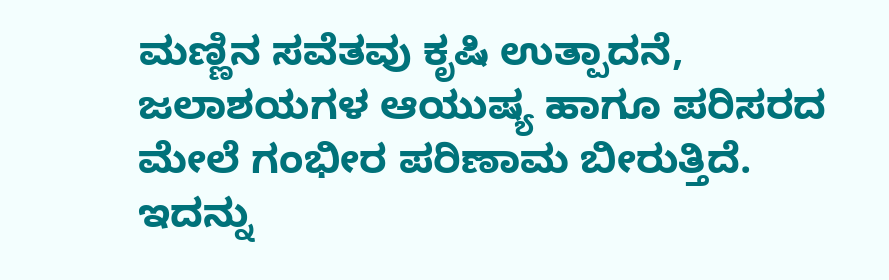ಮಣ್ಣಿನ ಸವೆತವು ಕೃಷಿ ಉತ್ಪಾದನೆ, ಜಲಾಶಯಗಳ ಆಯುಷ್ಯ ಹಾಗೂ ಪರಿಸರದ ಮೇಲೆ ಗಂಭೀರ ಪರಿಣಾಮ ಬೀರುತ್ತಿದೆ. ಇದನ್ನು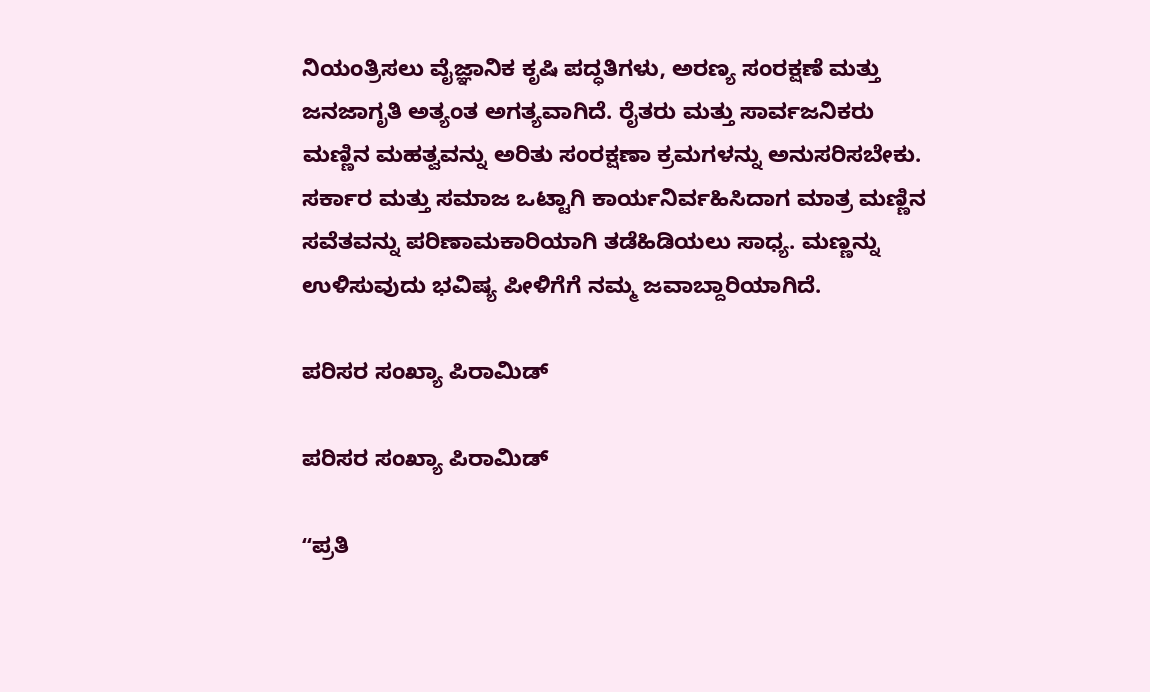ನಿಯಂತ್ರಿಸಲು ವೈಜ್ಞಾನಿಕ ಕೃಷಿ ಪದ್ಧತಿಗಳು, ಅರಣ್ಯ ಸಂರಕ್ಷಣೆ ಮತ್ತು ಜನಜಾಗೃತಿ ಅತ್ಯಂತ ಅಗತ್ಯವಾಗಿದೆ. ರೈತರು ಮತ್ತು ಸಾರ್ವಜನಿಕರು ಮಣ್ಣಿನ ಮಹತ್ವವನ್ನು ಅರಿತು ಸಂರಕ್ಷಣಾ ಕ್ರಮಗಳನ್ನು ಅನುಸರಿಸಬೇಕು. ಸರ್ಕಾರ ಮತ್ತು ಸಮಾಜ ಒಟ್ಟಾಗಿ ಕಾರ್ಯನಿರ್ವಹಿಸಿದಾಗ ಮಾತ್ರ ಮಣ್ಣಿನ ಸವೆತವನ್ನು ಪರಿಣಾಮಕಾರಿಯಾಗಿ ತಡೆಹಿಡಿಯಲು ಸಾಧ್ಯ. ಮಣ್ಣನ್ನು ಉಳಿಸುವುದು ಭವಿಷ್ಯ ಪೀಳಿಗೆಗೆ ನಮ್ಮ ಜವಾಬ್ದಾರಿಯಾಗಿದೆ.

ಪರಿಸರ ಸಂಖ್ಯಾ ಪಿರಾಮಿಡ್

ಪರಿಸರ ಸಂಖ್ಯಾ ಪಿರಾಮಿಡ್

ʻʻಪ್ರತಿ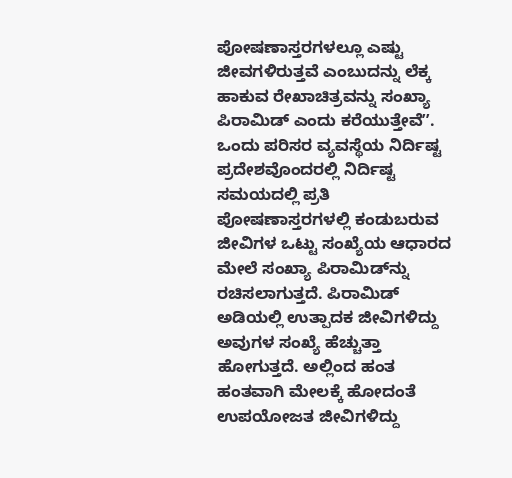ಪೋಷಣಾಸ್ತರಗಳಲ್ಲೂ ಎಷ್ಟು ಜೀವಗಳಿರುತ್ತವೆ ಎಂಬುದನ್ನು ಲೆಕ್ಕ ಹಾಕುವ ರೇಖಾಚಿತ್ರವನ್ನು ಸಂಖ್ಯಾ ಪಿರಾಮಿಡ್ ಎಂದು ಕರೆಯುತ್ತೇವೆʼʼ. ಒಂದು ಪರಿಸರ ವ್ಯವಸ್ಥೆಯ ನಿರ್ದಿಷ್ಟ ಪ್ರದೇಶವೊಂದರಲ್ಲಿ ನಿರ್ದಿಷ್ಟ ಸಮಯದಲ್ಲಿ ಪ್ರತಿ ಪೋಷಣಾಸ್ತರಗಳಲ್ಲಿ ಕಂಡುಬರುವ ಜೀವಿಗಳ ಒಟ್ಟು ಸಂಖ್ಯೆಯ ಆಧಾರದ ಮೇಲೆ ಸಂಖ್ಯಾ ಪಿರಾಮಿಡ್‌ನ್ನು ರಚಿಸಲಾಗುತ್ತದೆ. ಪಿರಾಮಿಡ್ ಅಡಿಯಲ್ಲಿ ಉತ್ಪಾದಕ ಜೀವಿಗಳಿದ್ದು ಅವುಗಳ ಸಂಖ್ಯೆ ಹೆಚ್ಚುತ್ತಾ ಹೋಗುತ್ತದೆ. ಅಲ್ಲಿಂದ ಹಂತ ಹಂತವಾಗಿ ಮೇಲಕ್ಕೆ ಹೋದಂತೆ ಉಪಯೋಜತ ಜೀವಿಗಳಿದ್ದು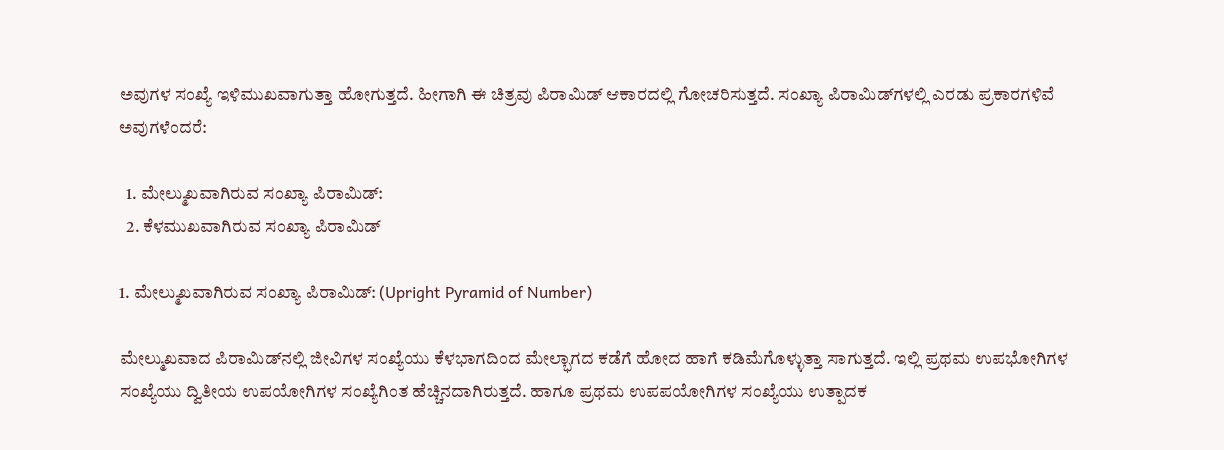ಅವುಗಳ ಸಂಖ್ಯೆ ಇಳಿಮುಖವಾಗುತ್ತಾ ಹೋಗುತ್ತದೆ. ಹೀಗಾಗಿ ಈ ಚಿತ್ರವು ಪಿರಾಮಿಡ್ ಆಕಾರದಲ್ಲಿ ಗೋಚರಿಸುತ್ತದೆ. ಸಂಖ್ಯಾ ಪಿರಾಮಿಡ್‌ಗಳಲ್ಲಿ ಎರಡು ಪ್ರಕಾರಗಳಿವೆ  ಅವುಗಳೆಂದರೆ:

  1. ಮೇಲ್ಮುಖವಾಗಿರುವ ಸಂಖ್ಯಾ ಪಿರಾಮಿಡ್:
  2. ಕೆಳಮುಖವಾಗಿರುವ ಸಂಖ್ಯಾ ಪಿರಾಮಿಡ್

1. ಮೇಲ್ಮುಖವಾಗಿರುವ ಸಂಖ್ಯಾ ಪಿರಾಮಿಡ್: (Upright Pyramid of Number)

ಮೇಲ್ಮುಖವಾದ ಪಿರಾಮಿಡ್‌ನಲ್ಲಿ ಜೀವಿಗಳ ಸಂಖ್ಯೆಯು ಕೆಳಭಾಗದಿಂದ ಮೇಲ್ಭಾಗದ ಕಡೆಗೆ ಹೋದ ಹಾಗೆ ಕಡಿಮೆಗೊಳ್ಳುತ್ತಾ ಸಾಗುತ್ತದೆ. ಇಲ್ಲಿ ಪ್ರಥಮ ಉಪಭೋಗಿಗಳ ಸಂಖ್ಯೆಯು ದ್ವಿತೀಯ ಉಪಯೋಗಿಗಳ ಸಂಖ್ಯೆಗಿಂತ ಹೆಚ್ಚಿನದಾಗಿರುತ್ತದೆ. ಹಾಗೂ ಪ್ರಥಮ ಉಪಪಯೋಗಿಗಳ ಸಂಖ್ಯೆಯು ಉತ್ಪಾದಕ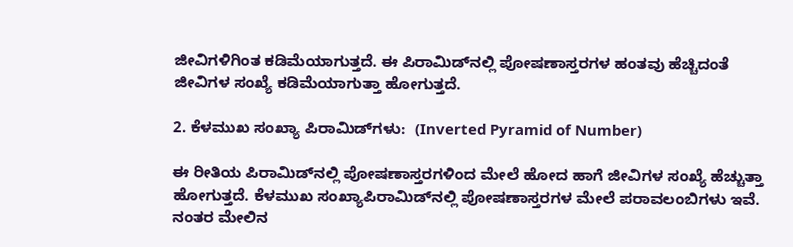ಜೀವಿಗಳಿಗಿಂತ ಕಡಿಮೆಯಾಗುತ್ತದೆ. ಈ ಪಿರಾಮಿಡ್‌ನಲ್ಲಿ ಪೋಷಣಾಸ್ತರಗಳ ಹಂತವು ಹೆಚ್ಚಿದಂತೆ ಜೀವಿಗಳ ಸಂಖ್ಯೆ ಕಡಿಮೆಯಾಗುತ್ತಾ ಹೋಗುತ್ತದೆ.

2. ಕೆಳಮುಖ ಸಂಖ್ಯಾ ಪಿರಾಮಿಡ್‌ಗಳು:  (Inverted Pyramid of Number)

ಈ ರೀತಿಯ ಪಿರಾಮಿಡ್‌ನಲ್ಲಿ ಪೋಷಣಾಸ್ತರಗಳಿಂದ ಮೇಲೆ ಹೋದ ಹಾಗೆ ಜೀವಿಗಳ ಸಂಖ್ಯೆ ಹೆಚ್ಚುತ್ತಾ ಹೋಗುತ್ತದೆ. ಕೆಳಮುಖ ಸಂಖ್ಯಾಪಿರಾಮಿಡ್‌ನಲ್ಲಿ ಪೋಷಣಾಸ್ತರಗಳ ಮೇಲೆ ಪರಾವಲಂಬಿಗಳು ಇವೆ. ನಂತರ ಮೇಲಿನ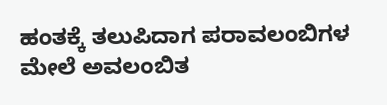ಹಂತಕ್ಕೆ ತಲುಪಿದಾಗ ಪರಾವಲಂಬಿಗಳ ಮೇಲೆ ಅವಲಂಬಿತ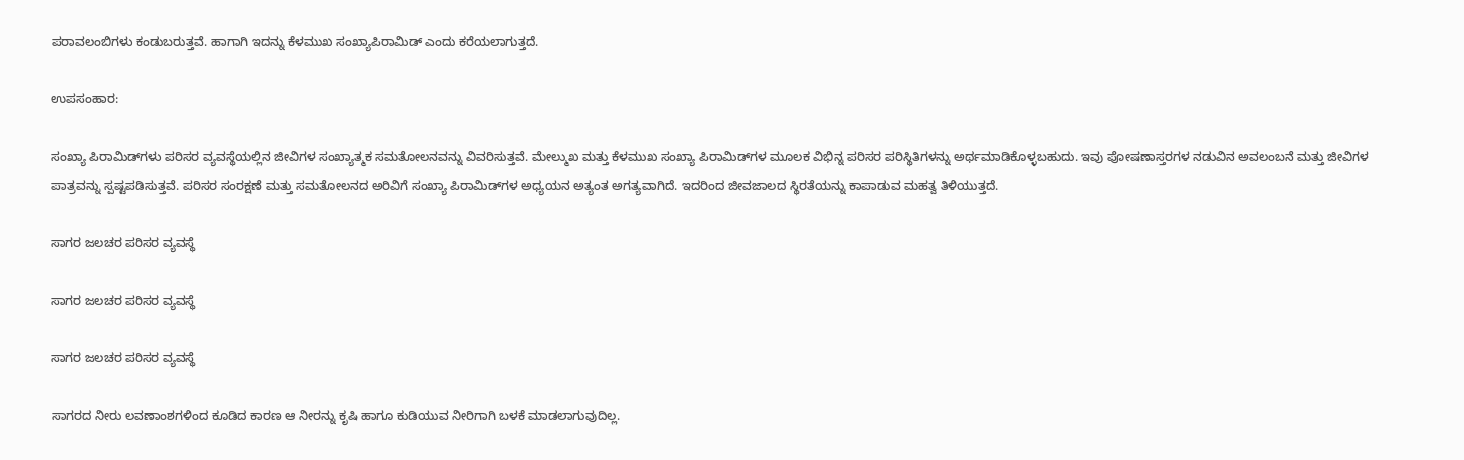ಪರಾವಲಂಬಿಗಳು ಕಂಡುಬರುತ್ತವೆ. ಹಾಗಾಗಿ ಇದನ್ನು ಕೆಳಮುಖ ಸಂಖ್ಯಾಪಿರಾಮಿಡ್ ಎಂದು ಕರೆಯಲಾಗುತ್ತದೆ.

ಉಪಸಂಹಾರ:

ಸಂಖ್ಯಾ ಪಿರಾಮಿಡ್‌ಗಳು ಪರಿಸರ ವ್ಯವಸ್ಥೆಯಲ್ಲಿನ ಜೀವಿಗಳ ಸಂಖ್ಯಾತ್ಮಕ ಸಮತೋಲನವನ್ನು ವಿವರಿಸುತ್ತವೆ. ಮೇಲ್ಮುಖ ಮತ್ತು ಕೆಳಮುಖ ಸಂಖ್ಯಾ ಪಿರಾಮಿಡ್‌ಗಳ ಮೂಲಕ ವಿಭಿನ್ನ ಪರಿಸರ ಪರಿಸ್ಥಿತಿಗಳನ್ನು ಅರ್ಥಮಾಡಿಕೊಳ್ಳಬಹುದು. ಇವು ಪೋಷಣಾಸ್ತರಗಳ ನಡುವಿನ ಅವಲಂಬನೆ ಮತ್ತು ಜೀವಿಗಳ ಪಾತ್ರವನ್ನು ಸ್ಪಷ್ಟಪಡಿಸುತ್ತವೆ. ಪರಿಸರ ಸಂರಕ್ಷಣೆ ಮತ್ತು ಸಮತೋಲನದ ಅರಿವಿಗೆ ಸಂಖ್ಯಾ ಪಿರಾಮಿಡ್‌ಗಳ ಅಧ್ಯಯನ ಅತ್ಯಂತ ಅಗತ್ಯವಾಗಿದೆ. ಇದರಿಂದ ಜೀವಜಾಲದ ಸ್ಥಿರತೆಯನ್ನು ಕಾಪಾಡುವ ಮಹತ್ವ ತಿಳಿಯುತ್ತದೆ.

ಸಾಗರ ಜಲಚರ ಪರಿಸರ ವ್ಯವಸ್ಥೆ

ಸಾಗರ ಜಲಚರ ಪರಿಸರ ವ್ಯವಸ್ಥೆ

ಸಾಗರ ಜಲಚರ ಪರಿಸರ ವ್ಯವಸ್ಥೆ

ಸಾಗರದ ನೀರು ಲವಣಾಂಶಗಳಿಂದ ಕೂಡಿದ ಕಾರಣ ಆ ನೀರನ್ನು ಕೃಷಿ ಹಾಗೂ ಕುಡಿಯುವ ನೀರಿಗಾಗಿ ಬಳಕೆ ಮಾಡಲಾಗುವುದಿಲ್ಲ.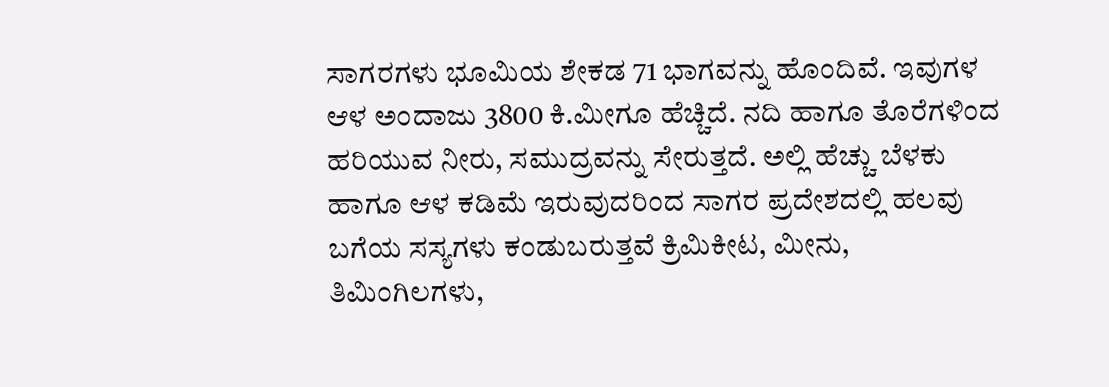ಸಾಗರಗಳು ಭೂಮಿಯ ಶೇಕಡ 71 ಭಾಗವನ್ನು ಹೊಂದಿವೆ. ಇವುಗಳ ಆಳ ಅಂದಾಜು 3800 ಕಿ.ಮೀಗೂ ಹೆಚ್ಚಿದೆ. ನದಿ ಹಾಗೂ ತೊರೆಗಳಿಂದ ಹರಿಯುವ ನೀರು, ಸಮುದ್ರವನ್ನು ಸೇರುತ್ತದೆ. ಅಲ್ಲಿ ಹೆಚ್ಚು ಬೆಳಕು ಹಾಗೂ ಆಳ ಕಡಿಮೆ ಇರುವುದರಿಂದ ಸಾಗರ ಪ್ರದೇಶದಲ್ಲಿ ಹಲವು ಬಗೆಯ ಸಸ್ಯಗಳು ಕಂಡುಬರುತ್ತವೆ ಕ್ರಿಮಿಕೀಟ, ಮೀನು, ತಿಮಿಂಗಿಲಗಳು,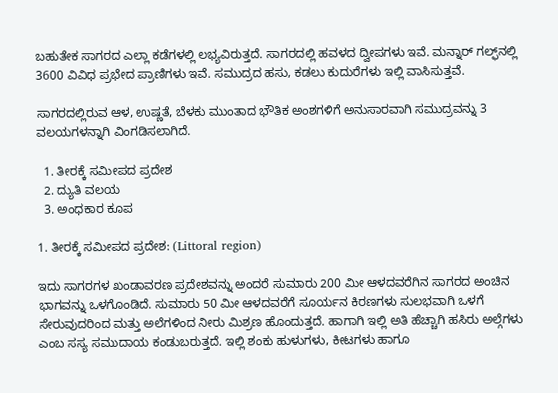ಬಹುತೇಕ ಸಾಗರದ ಎಲ್ಲಾ ಕಡೆಗಳಲ್ಲಿ ಲಭ್ಯವಿರುತ್ತದೆ. ಸಾಗರದಲ್ಲಿ ಹವಳದ ದ್ವೀಪಗಳು ಇವೆ. ಮನ್ನಾರ್ ಗಲ್ಫ್‌ನಲ್ಲಿ 3600 ವಿವಿಧ ಪ್ರಭೇದ ಪ್ರಾಣಿಗಳು ಇವೆ. ಸಮುದ್ರದ ಹಸು, ಕಡಲು ಕುದುರೆಗಳು ಇಲ್ಲಿ ವಾಸಿಸುತ್ತವೆ.

ಸಾಗರದಲ್ಲಿರುವ ಆಳ, ಉಷ್ಣತೆ, ಬೆಳಕು ಮುಂತಾದ ಭೌತಿಕ ಅಂಶಗಳಿಗೆ ಅನುಸಾರವಾಗಿ ಸಮುದ್ರವನ್ನು 3 ವಲಯಗಳನ್ನಾಗಿ ವಿಂಗಡಿಸಲಾಗಿದೆ.

  1. ತೀರಕ್ಕೆ ಸಮೀಪದ ಪ್ರದೇಶ
  2. ದ್ಯುತಿ ವಲಯ
  3. ಅಂಧಕಾರ ಕೂಪ

1. ತೀರಕ್ಕೆ ಸಮೀಪದ ಪ್ರದೇಶ: (Littoral region)

ಇದು ಸಾಗರಗಳ ಖಂಡಾವರಣ ಪ್ರದೇಶವನ್ನು ಅಂದರೆ ಸುಮಾರು 200 ಮೀ ಆಳದವರೆಗಿನ ಸಾಗರದ ಅಂಚಿನ ಭಾಗವನ್ನು ಒಳಗೊಂಡಿದೆ. ಸುಮಾರು 50 ಮೀ ಆಳದವರೆಗೆ ಸೂರ್ಯನ ಕಿರಣಗಳು ಸುಲಭವಾಗಿ ಒಳಗೆ ಸೇರುವುದರಿಂದ ಮತ್ತು ಅಲೆಗಳಿಂದ ನೀರು ಮಿಶ್ರಣ ಹೊಂದುತ್ತದೆ. ಹಾಗಾಗಿ ಇಲ್ಲಿ ಅತಿ ಹೆಚ್ಚಾಗಿ ಹಸಿರು ಅಲ್ಗೆಗಳು ಎಂಬ ಸಸ್ಯ ಸಮುದಾಯ ಕಂಡುಬರುತ್ತದೆ. ಇಲ್ಲಿ ಶಂಕು ಹುಳುಗಳು, ಕೀಟಗಳು ಹಾಗೂ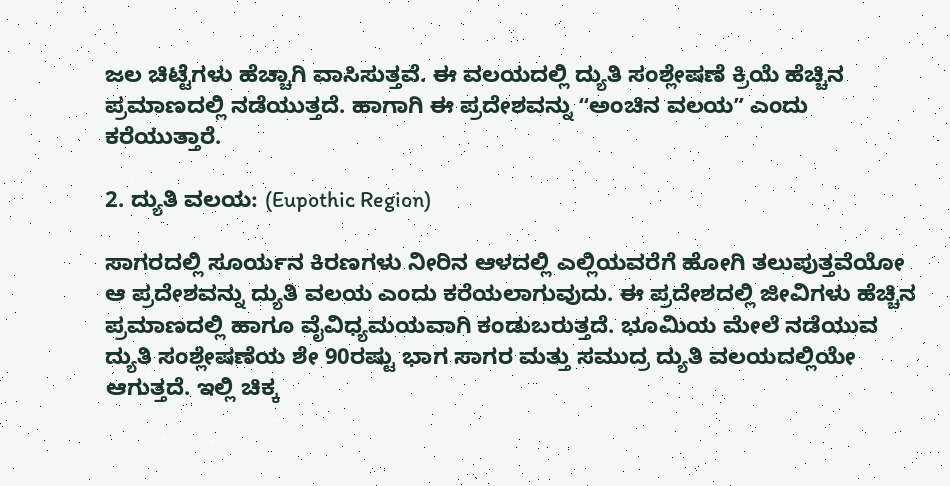ಜಲ ಚಿಟ್ಟೆಗಳು ಹೆಚ್ಚಾಗಿ ವಾಸಿಸುತ್ತವೆ. ಈ ವಲಯದಲ್ಲಿ ದ್ಯುತಿ ಸಂಶ್ಲೇಷಣೆ ಕ್ರಿಯೆ ಹೆಚ್ಚಿನ ಪ್ರಮಾಣದಲ್ಲಿ ನಡೆಯುತ್ತದೆ. ಹಾಗಾಗಿ ಈ ಪ್ರದೇಶವನ್ನು ʻʻಅಂಚಿನ ವಲಯʼʼ ಎಂದು ಕರೆಯುತ್ತಾರೆ.

2. ದ್ಯುತಿ ವಲಯ: (Eupothic Region)

ಸಾಗರದಲ್ಲಿ ಸೂರ್ಯನ ಕಿರಣಗಳು ನೀರಿನ ಆಳದಲ್ಲಿ ಎಲ್ಲಿಯವರೆಗೆ ಹೋಗಿ ತಲುಪುತ್ತವೆಯೋ ಆ ಪ್ರದೇಶವನ್ನು ದ್ಯುತಿ ವಲಯ ಎಂದು ಕರೆಯಲಾಗುವುದು. ಈ ಪ್ರದೇಶದಲ್ಲಿ ಜೀವಿಗಳು ಹೆಚ್ಚಿನ ಪ್ರಮಾಣದಲ್ಲಿ ಹಾಗೂ ವೈವಿಧ್ಯಮಯವಾಗಿ ಕಂಡುಬರುತ್ತದೆ. ಭೂಮಿಯ ಮೇಲೆ ನಡೆಯುವ ದ್ಯುತಿ ಸಂಶ್ಲೇಷಣೆಯ ಶೇ 90ರಷ್ಟು ಭಾಗ ಸಾಗರ ಮತ್ತು ಸಮುದ್ರ ದ್ಯುತಿ ವಲಯದಲ್ಲಿಯೇ ಆಗುತ್ತದೆ. ಇಲ್ಲಿ ಚಿಕ್ಕ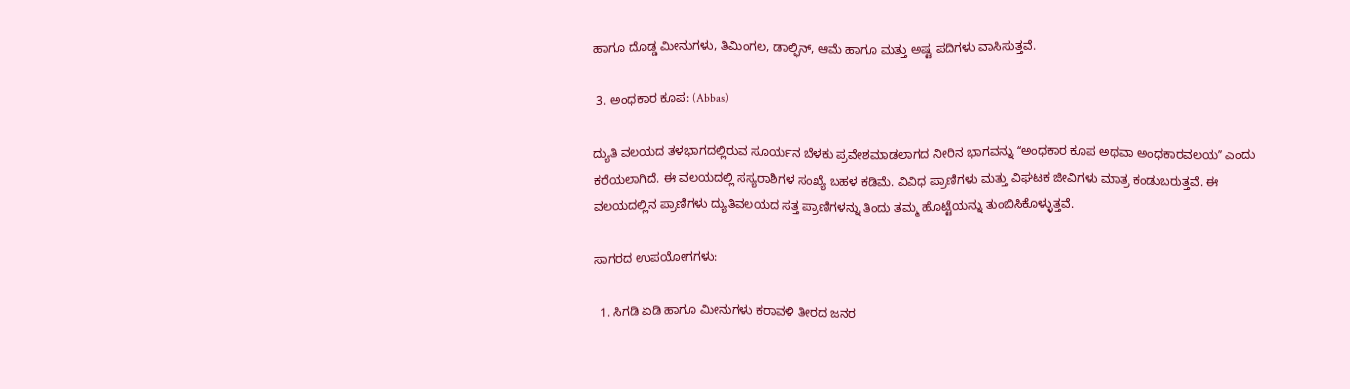ಹಾಗೂ ದೊಡ್ಡ ಮೀನುಗಳು, ತಿಮಿಂಗಲ, ಡಾಲ್ಫಿನ್, ಆಮೆ ಹಾಗೂ ಮತ್ತು ಅಷ್ಟ ಪದಿಗಳು ವಾಸಿಸುತ್ತವೆ.

 3. ಅಂಧಕಾರ ಕೂಪ: (Abbas)

ದ್ಯುತಿ ವಲಯದ ತಳಭಾಗದಲ್ಲಿರುವ ಸೂರ್ಯನ ಬೆಳಕು ಪ್ರವೇಶಮಾಡಲಾಗದ ನೀರಿನ ಭಾಗವನ್ನು ʻʻಅಂಧಕಾರ ಕೂಪ ಅಥವಾ ಅಂಧಕಾರವಲಯʼʼ ಎಂದು ಕರೆಯಲಾಗಿದೆ. ಈ ವಲಯದಲ್ಲಿ ಸಸ್ಯರಾಶಿಗಳ ಸಂಖ್ಯೆ ಬಹಳ ಕಡಿಮೆ. ವಿವಿಧ ಪ್ರಾಣಿಗಳು ಮತ್ತು ವಿಘಟಕ ಜೀವಿಗಳು ಮಾತ್ರ ಕಂಡುಬರುತ್ತವೆ. ಈ ವಲಯದಲ್ಲಿನ ಪ್ರಾಣಿಗಳು ದ್ಯುತಿವಲಯದ ಸತ್ತ ಪ್ರಾಣಿಗಳನ್ನು ತಿಂದು ತಮ್ಮ ಹೊಟ್ಟೆಯನ್ನು ತುಂಬಿಸಿಕೊಳ್ಳುತ್ತವೆ.

ಸಾಗರದ ಉಪಯೋಗಗಳು:

  1. ಸಿಗಡಿ ಏಡಿ ಹಾಗೂ ಮೀನುಗಳು ಕರಾವಳಿ ತೀರದ ಜನರ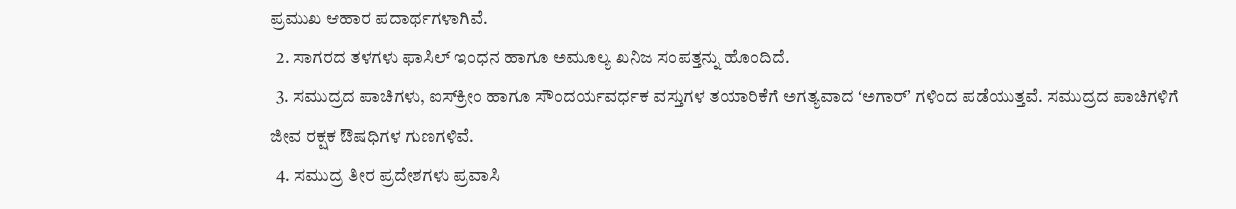ಪ್ರಮುಖ ಆಹಾರ ಪದಾರ್ಥಗಳಾಗಿವೆ.
  2. ಸಾಗರದ ತಳಗಳು ಫಾಸಿಲ್‌ ಇಂಧನ ಹಾಗೂ ಅಮೂಲ್ಯ ಖನಿಜ ಸಂಪತ್ತನ್ನು ಹೊಂದಿದೆ.
  3. ಸಮುದ್ರದ ಪಾಚಿಗಳು, ಐಸ್‌ಕ್ರೀಂ ಹಾಗೂ ಸೌಂದರ್ಯವರ್ಧಕ ವಸ್ತುಗಳ ತಯಾರಿಕೆಗೆ ಅಗತ್ಯವಾದ ʻಅಗಾರ್ʼ ಗಳಿಂದ ಪಡೆಯುತ್ತವೆ. ಸಮುದ್ರದ ಪಾಚಿಗಳಿಗೆ ಜೀವ ರಕ್ಷಕ ಔಷಧಿಗಳ ಗುಣಗಳಿವೆ.
  4. ಸಮುದ್ರ ತೀರ ಪ್ರದೇಶಗಳು ಪ್ರವಾಸಿ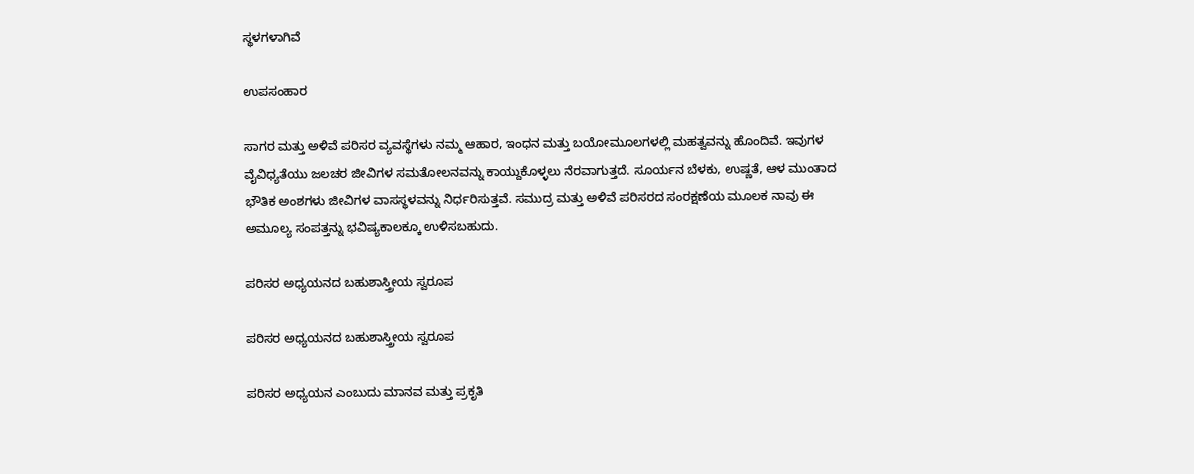ಸ್ಥಳಗಳಾಗಿವೆ

ಉಪಸಂಹಾರ

ಸಾಗರ ಮತ್ತು ಅಳಿವೆ ಪರಿಸರ ವ್ಯವಸ್ಥೆಗಳು ನಮ್ಮ ಆಹಾರ, ಇಂಧನ ಮತ್ತು ಬಯೋಮೂಲಗಳಲ್ಲಿ ಮಹತ್ವವನ್ನು ಹೊಂದಿವೆ. ಇವುಗಳ ವೈವಿಧ್ಯತೆಯು ಜಲಚರ ಜೀವಿಗಳ ಸಮತೋಲನವನ್ನು ಕಾಯ್ದುಕೊಳ್ಳಲು ನೆರವಾಗುತ್ತದೆ. ಸೂರ್ಯನ ಬೆಳಕು, ಉಷ್ಣತೆ, ಆಳ ಮುಂತಾದ ಭೌತಿಕ ಅಂಶಗಳು ಜೀವಿಗಳ ವಾಸಸ್ಥಳವನ್ನು ನಿರ್ಧರಿಸುತ್ತವೆ. ಸಮುದ್ರ ಮತ್ತು ಅಳಿವೆ ಪರಿಸರದ ಸಂರಕ್ಷಣೆಯ ಮೂಲಕ ನಾವು ಈ ಅಮೂಲ್ಯ ಸಂಪತ್ತನ್ನು ಭವಿಷ್ಯಕಾಲಕ್ಕೂ ಉಳಿಸಬಹುದು.

ಪರಿಸರ ಅಧ್ಯಯನದ ಬಹುಶಾಸ್ತ್ರೀಯ ಸ್ವರೂಪ

ಪರಿಸರ ಅಧ್ಯಯನದ ಬಹುಶಾಸ್ತ್ರೀಯ ಸ್ವರೂಪ

ಪರಿಸರ ಅಧ್ಯಯನ ಎಂಬುದು ಮಾನವ ಮತ್ತು ಪ್ರಕೃತಿ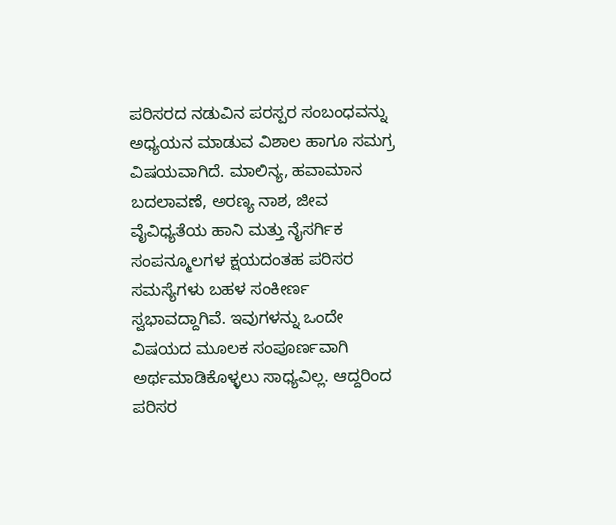ಪರಿಸರದ ನಡುವಿನ ಪರಸ್ಪರ ಸಂಬಂಧವನ್ನು ಅಧ್ಯಯನ ಮಾಡುವ ವಿಶಾಲ ಹಾಗೂ ಸಮಗ್ರ ವಿಷಯವಾಗಿದೆ. ಮಾಲಿನ್ಯ, ಹವಾಮಾನ ಬದಲಾವಣೆ, ಅರಣ್ಯ ನಾಶ, ಜೀವ ವೈವಿಧ್ಯತೆಯ ಹಾನಿ ಮತ್ತು ನೈಸರ್ಗಿಕ ಸಂಪನ್ಮೂಲಗಳ ಕ್ಷಯದಂತಹ ಪರಿಸರ ಸಮಸ್ಯೆಗಳು ಬಹಳ ಸಂಕೀರ್ಣ ಸ್ವಭಾವದ್ದಾಗಿವೆ. ಇವುಗಳನ್ನು ಒಂದೇ ವಿಷಯದ ಮೂಲಕ ಸಂಪೂರ್ಣವಾಗಿ ಅರ್ಥಮಾಡಿಕೊಳ್ಳಲು ಸಾಧ್ಯವಿಲ್ಲ. ಆದ್ದರಿಂದ ಪರಿಸರ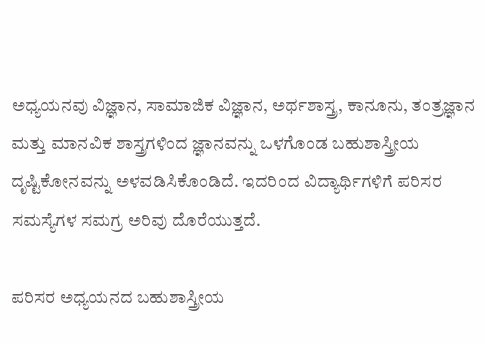ಅಧ್ಯಯನವು ವಿಜ್ಞಾನ, ಸಾಮಾಜಿಕ ವಿಜ್ಞಾನ, ಅರ್ಥಶಾಸ್ತ್ರ, ಕಾನೂನು, ತಂತ್ರಜ್ಞಾನ ಮತ್ತು ಮಾನವಿಕ ಶಾಸ್ತ್ರಗಳಿಂದ ಜ್ಞಾನವನ್ನು ಒಳಗೊಂಡ ಬಹುಶಾಸ್ತ್ರೀಯ ದೃಷ್ಟಿಕೋನವನ್ನು ಅಳವಡಿಸಿಕೊಂಡಿದೆ. ಇದರಿಂದ ವಿದ್ಯಾರ್ಥಿಗಳಿಗೆ ಪರಿಸರ ಸಮಸ್ಯೆಗಳ ಸಮಗ್ರ ಅರಿವು ದೊರೆಯುತ್ತದೆ.

ಪರಿಸರ ಅಧ್ಯಯನದ ಬಹುಶಾಸ್ತ್ರೀಯ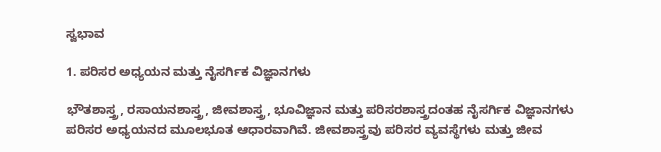ಸ್ವಭಾವ

1. ಪರಿಸರ ಅಧ್ಯಯನ ಮತ್ತು ನೈಸರ್ಗಿಕ ವಿಜ್ಞಾನಗಳು

ಭೌತಶಾಸ್ತ್ರ, ರಸಾಯನಶಾಸ್ತ್ರ, ಜೀವಶಾಸ್ತ್ರ, ಭೂವಿಜ್ಞಾನ ಮತ್ತು ಪರಿಸರಶಾಸ್ತ್ರದಂತಹ ನೈಸರ್ಗಿಕ ವಿಜ್ಞಾನಗಳು ಪರಿಸರ ಅಧ್ಯಯನದ ಮೂಲಭೂತ ಆಧಾರವಾಗಿವೆ. ಜೀವಶಾಸ್ತ್ರವು ಪರಿಸರ ವ್ಯವಸ್ಥೆಗಳು ಮತ್ತು ಜೀವ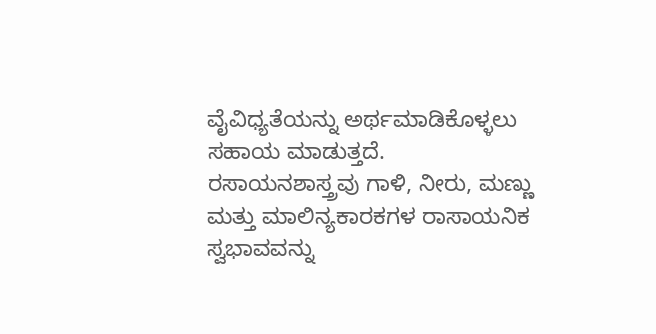ವೈವಿಧ್ಯತೆಯನ್ನು ಅರ್ಥಮಾಡಿಕೊಳ್ಳಲು ಸಹಾಯ ಮಾಡುತ್ತದೆ. ರಸಾಯನಶಾಸ್ತ್ರವು ಗಾಳಿ, ನೀರು, ಮಣ್ಣು ಮತ್ತು ಮಾಲಿನ್ಯಕಾರಕಗಳ ರಾಸಾಯನಿಕ ಸ್ವಭಾವವನ್ನು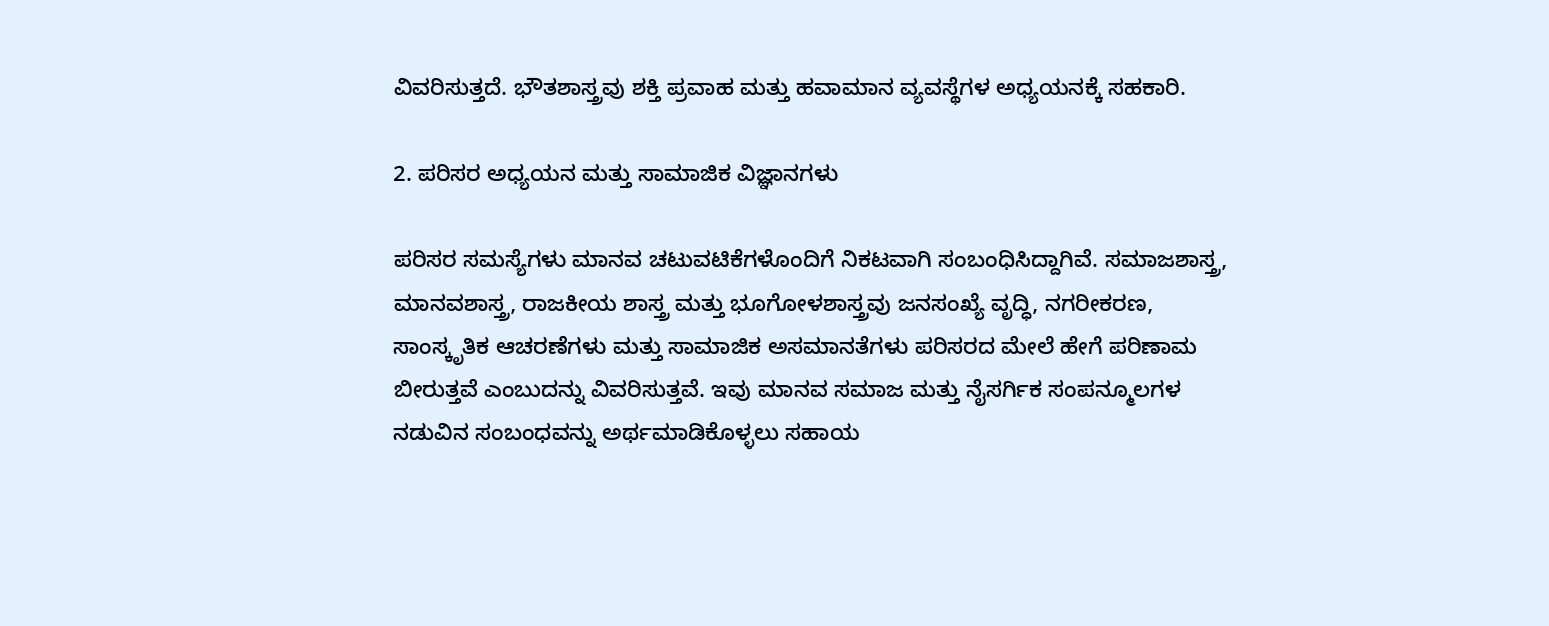ವಿವರಿಸುತ್ತದೆ. ಭೌತಶಾಸ್ತ್ರವು ಶಕ್ತಿ ಪ್ರವಾಹ ಮತ್ತು ಹವಾಮಾನ ವ್ಯವಸ್ಥೆಗಳ ಅಧ್ಯಯನಕ್ಕೆ ಸಹಕಾರಿ.

2. ಪರಿಸರ ಅಧ್ಯಯನ ಮತ್ತು ಸಾಮಾಜಿಕ ವಿಜ್ಞಾನಗಳು

ಪರಿಸರ ಸಮಸ್ಯೆಗಳು ಮಾನವ ಚಟುವಟಿಕೆಗಳೊಂದಿಗೆ ನಿಕಟವಾಗಿ ಸಂಬಂಧಿಸಿದ್ದಾಗಿವೆ. ಸಮಾಜಶಾಸ್ತ್ರ, ಮಾನವಶಾಸ್ತ್ರ, ರಾಜಕೀಯ ಶಾಸ್ತ್ರ ಮತ್ತು ಭೂಗೋಳಶಾಸ್ತ್ರವು ಜನಸಂಖ್ಯೆ ವೃದ್ಧಿ, ನಗರೀಕರಣ, ಸಾಂಸ್ಕೃತಿಕ ಆಚರಣೆಗಳು ಮತ್ತು ಸಾಮಾಜಿಕ ಅಸಮಾನತೆಗಳು ಪರಿಸರದ ಮೇಲೆ ಹೇಗೆ ಪರಿಣಾಮ ಬೀರುತ್ತವೆ ಎಂಬುದನ್ನು ವಿವರಿಸುತ್ತವೆ. ಇವು ಮಾನವ ಸಮಾಜ ಮತ್ತು ನೈಸರ್ಗಿಕ ಸಂಪನ್ಮೂಲಗಳ ನಡುವಿನ ಸಂಬಂಧವನ್ನು ಅರ್ಥಮಾಡಿಕೊಳ್ಳಲು ಸಹಾಯ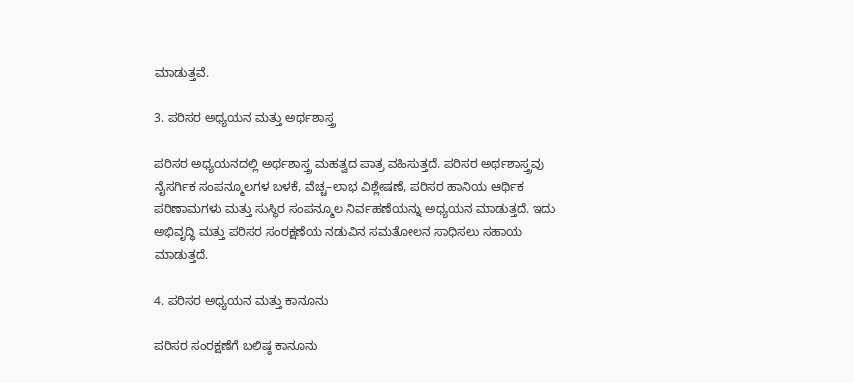ಮಾಡುತ್ತವೆ.

3. ಪರಿಸರ ಅಧ್ಯಯನ ಮತ್ತು ಅರ್ಥಶಾಸ್ತ್ರ

ಪರಿಸರ ಅಧ್ಯಯನದಲ್ಲಿ ಅರ್ಥಶಾಸ್ತ್ರ ಮಹತ್ವದ ಪಾತ್ರ ವಹಿಸುತ್ತದೆ. ಪರಿಸರ ಅರ್ಥಶಾಸ್ತ್ರವು ನೈಸರ್ಗಿಕ ಸಂಪನ್ಮೂಲಗಳ ಬಳಕೆ, ವೆಚ್ಚ–ಲಾಭ ವಿಶ್ಲೇಷಣೆ, ಪರಿಸರ ಹಾನಿಯ ಆರ್ಥಿಕ ಪರಿಣಾಮಗಳು ಮತ್ತು ಸುಸ್ಥಿರ ಸಂಪನ್ಮೂಲ ನಿರ್ವಹಣೆಯನ್ನು ಅಧ್ಯಯನ ಮಾಡುತ್ತದೆ. ಇದು ಅಭಿವೃದ್ಧಿ ಮತ್ತು ಪರಿಸರ ಸಂರಕ್ಷಣೆಯ ನಡುವಿನ ಸಮತೋಲನ ಸಾಧಿಸಲು ಸಹಾಯ ಮಾಡುತ್ತದೆ.

4. ಪರಿಸರ ಅಧ್ಯಯನ ಮತ್ತು ಕಾನೂನು

ಪರಿಸರ ಸಂರಕ್ಷಣೆಗೆ ಬಲಿಷ್ಠ ಕಾನೂನು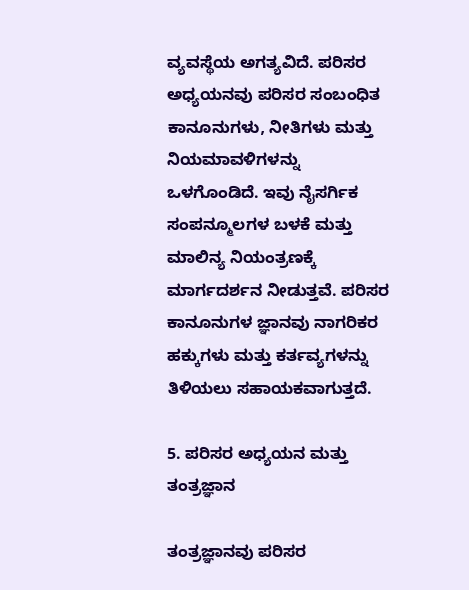ವ್ಯವಸ್ಥೆಯ ಅಗತ್ಯವಿದೆ. ಪರಿಸರ ಅಧ್ಯಯನವು ಪರಿಸರ ಸಂಬಂಧಿತ ಕಾನೂನುಗಳು, ನೀತಿಗಳು ಮತ್ತು ನಿಯಮಾವಳಿಗಳನ್ನು ಒಳಗೊಂಡಿದೆ. ಇವು ನೈಸರ್ಗಿಕ ಸಂಪನ್ಮೂಲಗಳ ಬಳಕೆ ಮತ್ತು ಮಾಲಿನ್ಯ ನಿಯಂತ್ರಣಕ್ಕೆ ಮಾರ್ಗದರ್ಶನ ನೀಡುತ್ತವೆ. ಪರಿಸರ ಕಾನೂನುಗಳ ಜ್ಞಾನವು ನಾಗರಿಕರ ಹಕ್ಕುಗಳು ಮತ್ತು ಕರ್ತವ್ಯಗಳನ್ನು ತಿಳಿಯಲು ಸಹಾಯಕವಾಗುತ್ತದೆ.

5. ಪರಿಸರ ಅಧ್ಯಯನ ಮತ್ತು ತಂತ್ರಜ್ಞಾನ

ತಂತ್ರಜ್ಞಾನವು ಪರಿಸರ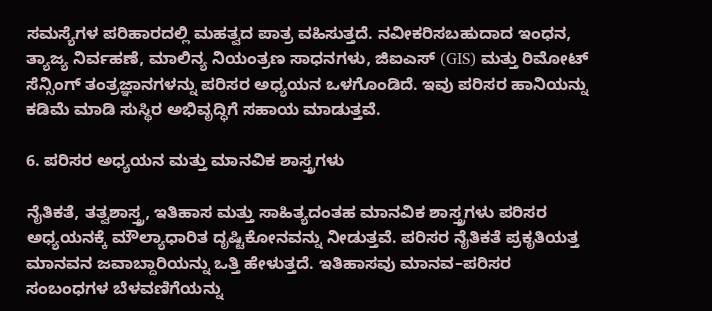ಸಮಸ್ಯೆಗಳ ಪರಿಹಾರದಲ್ಲಿ ಮಹತ್ವದ ಪಾತ್ರ ವಹಿಸುತ್ತದೆ. ನವೀಕರಿಸಬಹುದಾದ ಇಂಧನ, ತ್ಯಾಜ್ಯ ನಿರ್ವಹಣೆ, ಮಾಲಿನ್ಯ ನಿಯಂತ್ರಣ ಸಾಧನಗಳು, ಜಿಐಎಸ್ (GIS) ಮತ್ತು ರಿಮೋಟ್ ಸೆನ್ಸಿಂಗ್ ತಂತ್ರಜ್ಞಾನಗಳನ್ನು ಪರಿಸರ ಅಧ್ಯಯನ ಒಳಗೊಂಡಿದೆ. ಇವು ಪರಿಸರ ಹಾನಿಯನ್ನು ಕಡಿಮೆ ಮಾಡಿ ಸುಸ್ಥಿರ ಅಭಿವೃದ್ಧಿಗೆ ಸಹಾಯ ಮಾಡುತ್ತವೆ.

6. ಪರಿಸರ ಅಧ್ಯಯನ ಮತ್ತು ಮಾನವಿಕ ಶಾಸ್ತ್ರಗಳು

ನೈತಿಕತೆ, ತತ್ವಶಾಸ್ತ್ರ, ಇತಿಹಾಸ ಮತ್ತು ಸಾಹಿತ್ಯದಂತಹ ಮಾನವಿಕ ಶಾಸ್ತ್ರಗಳು ಪರಿಸರ ಅಧ್ಯಯನಕ್ಕೆ ಮೌಲ್ಯಾಧಾರಿತ ದೃಷ್ಟಿಕೋನವನ್ನು ನೀಡುತ್ತವೆ. ಪರಿಸರ ನೈತಿಕತೆ ಪ್ರಕೃತಿಯತ್ತ ಮಾನವನ ಜವಾಬ್ದಾರಿಯನ್ನು ಒತ್ತಿ ಹೇಳುತ್ತದೆ. ಇತಿಹಾಸವು ಮಾನವ–ಪರಿಸರ ಸಂಬಂಧಗಳ ಬೆಳವಣಿಗೆಯನ್ನು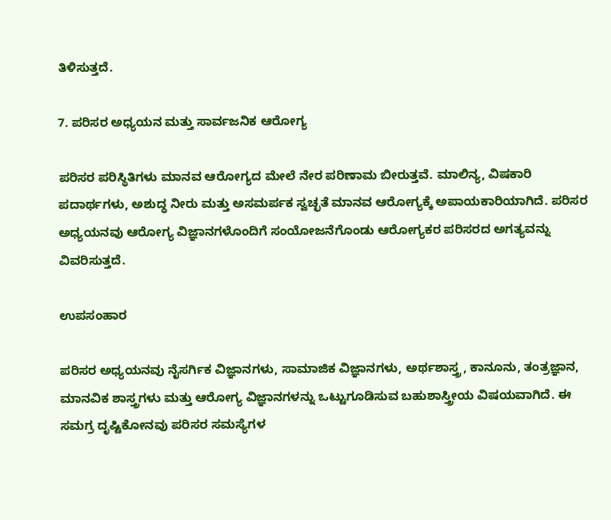ತಿಳಿಸುತ್ತದೆ.

7. ಪರಿಸರ ಅಧ್ಯಯನ ಮತ್ತು ಸಾರ್ವಜನಿಕ ಆರೋಗ್ಯ

ಪರಿಸರ ಪರಿಸ್ಥಿತಿಗಳು ಮಾನವ ಆರೋಗ್ಯದ ಮೇಲೆ ನೇರ ಪರಿಣಾಮ ಬೀರುತ್ತವೆ. ಮಾಲಿನ್ಯ, ವಿಷಕಾರಿ ಪದಾರ್ಥಗಳು, ಅಶುದ್ಧ ನೀರು ಮತ್ತು ಅಸಮರ್ಪಕ ಸ್ವಚ್ಛತೆ ಮಾನವ ಆರೋಗ್ಯಕ್ಕೆ ಅಪಾಯಕಾರಿಯಾಗಿದೆ. ಪರಿಸರ ಅಧ್ಯಯನವು ಆರೋಗ್ಯ ವಿಜ್ಞಾನಗಳೊಂದಿಗೆ ಸಂಯೋಜನೆಗೊಂಡು ಆರೋಗ್ಯಕರ ಪರಿಸರದ ಅಗತ್ಯವನ್ನು ವಿವರಿಸುತ್ತದೆ.

ಉಪಸಂಹಾರ

ಪರಿಸರ ಅಧ್ಯಯನವು ನೈಸರ್ಗಿಕ ವಿಜ್ಞಾನಗಳು, ಸಾಮಾಜಿಕ ವಿಜ್ಞಾನಗಳು, ಅರ್ಥಶಾಸ್ತ್ರ, ಕಾನೂನು, ತಂತ್ರಜ್ಞಾನ, ಮಾನವಿಕ ಶಾಸ್ತ್ರಗಳು ಮತ್ತು ಆರೋಗ್ಯ ವಿಜ್ಞಾನಗಳನ್ನು ಒಟ್ಟುಗೂಡಿಸುವ ಬಹುಶಾಸ್ತ್ರೀಯ ವಿಷಯವಾಗಿದೆ. ಈ ಸಮಗ್ರ ದೃಷ್ಟಿಕೋನವು ಪರಿಸರ ಸಮಸ್ಯೆಗಳ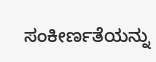ಸಂಕೀರ್ಣತೆಯನ್ನು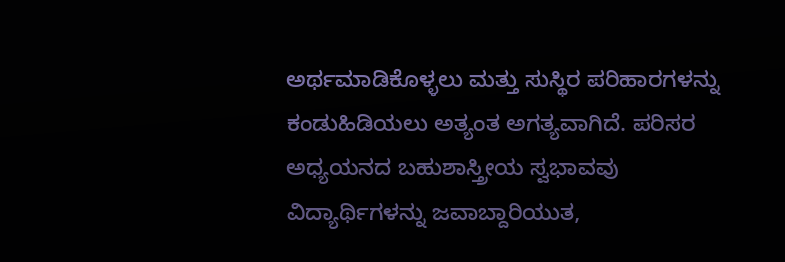ಅರ್ಥಮಾಡಿಕೊಳ್ಳಲು ಮತ್ತು ಸುಸ್ಥಿರ ಪರಿಹಾರಗಳನ್ನು ಕಂಡುಹಿಡಿಯಲು ಅತ್ಯಂತ ಅಗತ್ಯವಾಗಿದೆ. ಪರಿಸರ ಅಧ್ಯಯನದ ಬಹುಶಾಸ್ತ್ರೀಯ ಸ್ವಭಾವವು ವಿದ್ಯಾರ್ಥಿಗಳನ್ನು ಜವಾಬ್ದಾರಿಯುತ,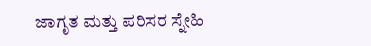ಜಾಗೃತ ಮತ್ತು ಪರಿಸರ ಸ್ನೇಹಿ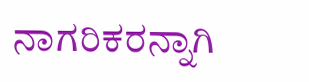ನಾಗರಿಕರನ್ನಾಗಿ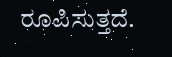ರೂಪಿಸುತ್ತದೆ.